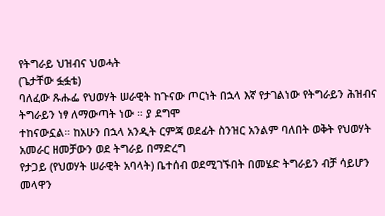የትግራይ ህዝብና ህወሓት
(ጌታቸው ፏፏቴ)
ባለፈው ጹሑፌ የህወሃት ሠራዊት ከጉናው ጦርነት በኋላ እኛ የታገልነው የትግራይን ሕዝብና ትግራይን ነፃ ለማውጣት ነው ። ያ ደግሞ
ተከናውኗል። ከአሁን በኋላ አንዲት ርምጃ ወደፊት ስንዝር አንልም ባለበት ወቅት የህወሃት አመራር ዘመቻውን ወደ ትግራይ በማድረግ
የታጋይ (የህወሃት ሠራዊት አባላት) ቤተሰብ ወደሚገኙበት በመሄድ ትግራይን ብቻ ሳይሆን መላዋን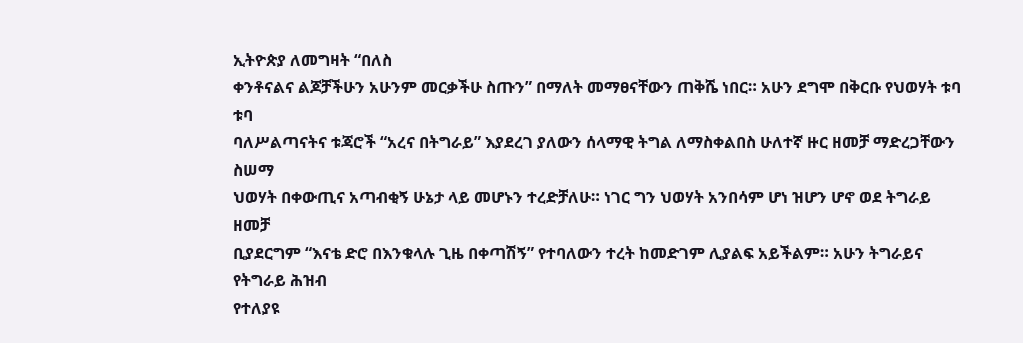ኢትዮጵያ ለመግዛት “በለስ
ቀንቶናልና ልጆቻችሁን አሁንም መርቃችሁ ስጡን” በማለት መማፀናቸውን ጠቅሼ ነበር። አሁን ደግሞ በቅርቡ የህወሃት ቱባ ቱባ
ባለሥልጣናትና ቱጃሮች “አረና በትግራይ” እያደረገ ያለውን ሰላማዊ ትግል ለማስቀልበስ ሁለተኛ ዙር ዘመቻ ማድረጋቸውን ስሠማ
ህወሃት በቀውጢና አጣብቂኝ ሁኔታ ላይ መሆኑን ተረድቻለሁ። ነገር ግን ህወሃት አንበሳም ሆነ ዝሆን ሆኖ ወደ ትግራይ ዘመቻ
ቢያደርግም “እናቴ ድሮ በእንቁላሉ ጊዜ በቀጣሽኝ” የተባለውን ተረት ከመድገም ሊያልፍ አይችልም። አሁን ትግራይና የትግራይ ሕዝብ
የተለያዩ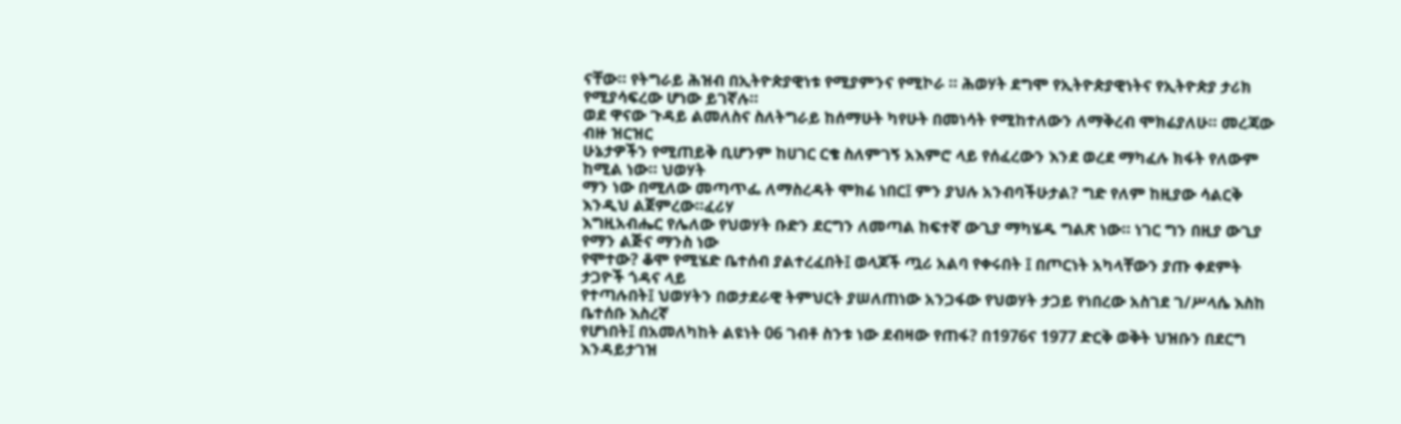ናቸው። የትግራይ ሕዝብ በኢትዮጵያዊነቱ የሚያምንና የሚኮራ ። ሕወሃት ደግሞ የኢትዮጵያዊነትና የኢትዮጵያ ታሪክ
የሚያሳፍረው ሆነው ይገኛሉ።
ወደ ዋናው ጉዳይ ልመለስና ስለትግራይ ከሰማሁት ካየሁት በመነሳት የሚከተለውን ለማቅረብ ሞክሬያለሁ። መረጃው ብዙ ዝርዝር
ሁኔታዎችን የሚጠይቅ ቢሆንም ከሀገር ርቄ ስለምገኝ አእምሮ ላይ የሰፈረውን እንደ ወረደ ማካፈሉ ክፋት የለውም ከሚል ነው። ህወሃት
ማን ነው በሚለው መጣጥፌ ለማስረዳት ሞክሬ ነበር፤ ምን ያህሉ አንብባችሁታል? ግድ የለም ከዚያው ሳልርቅ እንዲህ ልጀምረው።ፈሪሃ
እግዚአብሔር የሌለው የህወሃት ቡድን ደርግን ለመጣል ከፍተኛ ውጊያ ማካሄዱ ግልጽ ነው። ነገር ግን በዚያ ውጊያ የማን ልጅና ማንስ ነው
የሞተው? ቆሞ የሚሄድ ቤተሰብ ያልተረፈበት፤ ወላጆች ጧሪ አልባ የቀሩበት ፤ በጦርነት አካላቸውን ያጡ ቀደምት ታጋዮች ጎዳና ላይ
የተጣሉበት፤ ህወሃትን በወታደራዊ ትምህርት ያሠለጠነው አንጋፋው የህወሃት ታጋይ የነበረው አስገደ ገ/ሥላሴ እስከ ቤተሰቡ እስረኛ
የሆነበት፤ በአመለካከት ልዩነት 06 ገብቶ ስንቱ ነው ደብዛው የጠፋ? በ1976ና 1977 ድርቅ ወቅት ህዝቡን በደርግ እንዳይታገዝ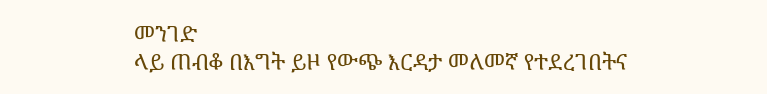መንገድ
ላይ ጠብቆ በእግት ይዞ የውጭ እርዳታ መለመኛ የተደረገበትና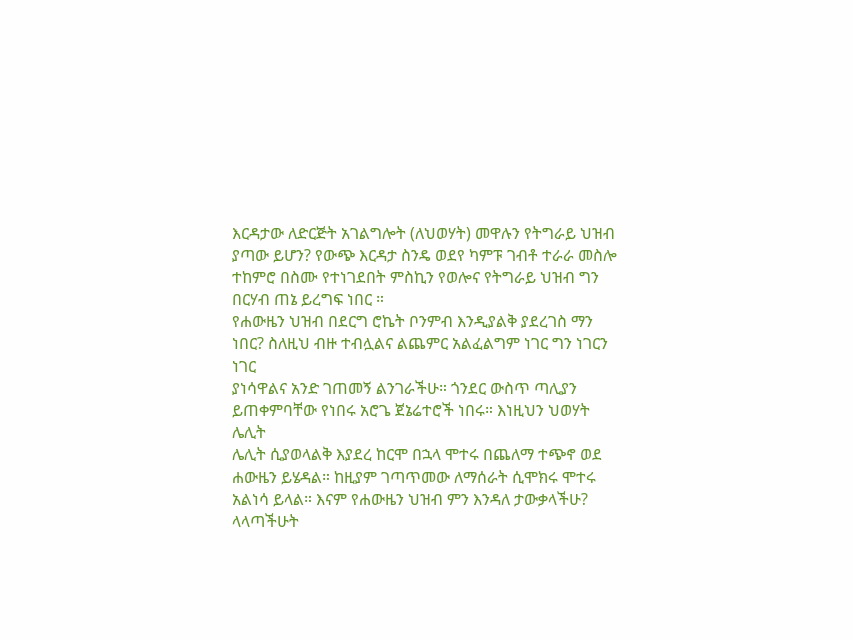እርዳታው ለድርጅት አገልግሎት (ለህወሃት) መዋሉን የትግራይ ህዝብ
ያጣው ይሆን? የውጭ እርዳታ ስንዴ ወደየ ካምፑ ገብቶ ተራራ መስሎ ተከምሮ በስሙ የተነገደበት ምስኪን የወሎና የትግራይ ህዝብ ግን
በርሃብ ጠኔ ይረግፍ ነበር ።
የሐውዜን ህዝብ በደርግ ሮኬት ቦንምብ እንዲያልቅ ያደረገስ ማን ነበር? ስለዚህ ብዙ ተብሏልና ልጨምር አልፈልግም ነገር ግን ነገርን ነገር
ያነሳዋልና አንድ ገጠመኝ ልንገራችሁ። ጎንደር ውስጥ ጣሊያን ይጠቀምባቸው የነበሩ አሮጌ ጀኔሬተሮች ነበሩ። እነዚህን ህወሃት ሌሊት
ሌሊት ሲያወላልቅ እያደረ ከርሞ በኋላ ሞተሩ በጨለማ ተጭኖ ወደ ሐውዜን ይሄዳል። ከዚያም ገጣጥመው ለማሰራት ሲሞክሩ ሞተሩ
አልነሳ ይላል። እናም የሐውዜን ህዝብ ምን እንዳለ ታውቃላችሁ? ላላጣችሁት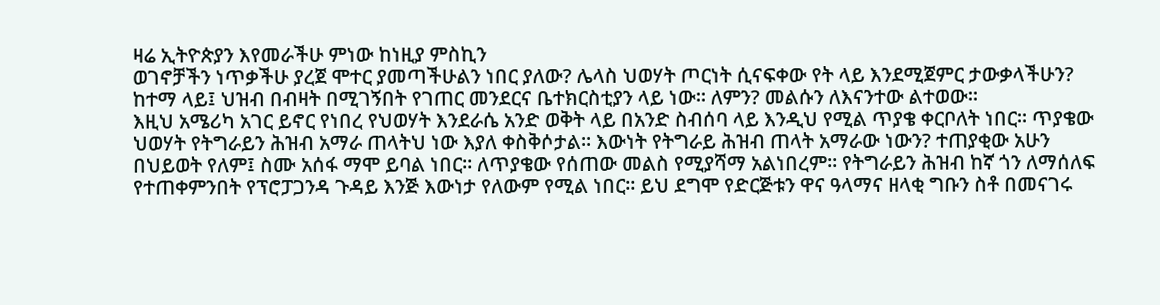ዛሬ ኢትዮጵያን እየመራችሁ ምነው ከነዚያ ምስኪን
ወገኖቻችን ነጥቃችሁ ያረጀ ሞተር ያመጣችሁልን ነበር ያለው? ሌላስ ህወሃት ጦርነት ሲናፍቀው የት ላይ እንደሚጀምር ታውቃላችሁን?
ከተማ ላይ፤ ህዝብ በብዛት በሚገኝበት የገጠር መንደርና ቤተክርስቲያን ላይ ነው። ለምን? መልሱን ለእናንተው ልተወው።
እዚህ አሜሪካ አገር ይኖር የነበረ የህወሃት እንደራሴ አንድ ወቅት ላይ በአንድ ስብሰባ ላይ እንዲህ የሚል ጥያቄ ቀርቦለት ነበር። ጥያቄው
ህወሃት የትግራይን ሕዝብ አማራ ጠላትህ ነው እያለ ቀስቅሶታል። እውነት የትግራይ ሕዝብ ጠላት አማራው ነውን? ተጠያቂው አሁን
በህይወት የለም፤ ስሙ አሰፋ ማሞ ይባል ነበር። ለጥያቄው የሰጠው መልስ የሚያሻማ አልነበረም። የትግራይን ሕዝብ ከኛ ጎን ለማሰለፍ
የተጠቀምንበት የፕሮፓጋንዳ ጉዳይ እንጅ እውነታ የለውም የሚል ነበር። ይህ ደግሞ የድርጅቱን ዋና ዓላማና ዘላቂ ግቡን ስቶ በመናገሩ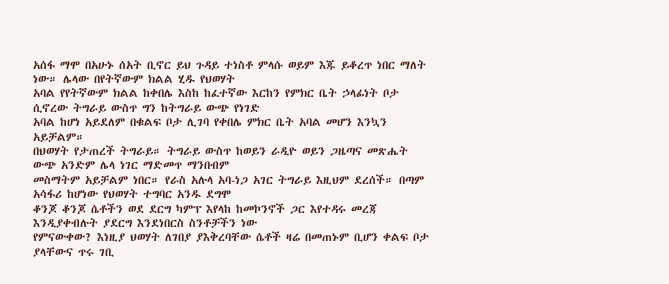አሰፋ ማሞ በአሁኑ ሰአት ቢኖር ይህ ጉዳይ ተነስቶ ምላሱ ወይም እጁ ይቆረጥ ነበር ማለት ነው። ሌላው በየትኛውም ክልል ሂዱ የህወሃት
አባል የየትኛውም ክልል ከቀበሌ እስከ ከፈተኛው እርከን የምክር ቤት ኃላፊነት ቦታ ሲኖረው ትግራይ ውስጥ ግን ከትግራይ ውጭ የነገድ
አባል ከሆነ አይደለም በቁልፍ ቦታ ሊገባ የቀበሌ ምክር ቤት አባል መሆን እንኳን አይቻልም።
በህወሃት የታጠረች ትግራይ። ትግራይ ውስጥ ከወይን ራዲዮ ወይን ጋዜጣና መጽሔት ውጭ አንድም ሌላ ነገር ማድመጥ ማንበብም
መስማትም አይቻልም ነበር። የራስ አሉላ አባ-ነጋ አገር ትግራይ እዚህም ደረሰች። በጣም አሳፋሪ ከሆነው የህወሃት ተግባር አንዱ ደግሞ
ቆንጆ ቆንጆ ሴቶችን ወደ ደርግ ካምፕ እየላከ ከመኮንኖች ጋር እየተዳሩ መረጃ እንዲያቀብሉት ያደርግ እንደነበርስ ስንቶቻችን ነው
የምናውቀው? እነዚያ ህወሃት ለገበያ ያእቅረባቸው ሴቶች ዛሬ በመጠኑም ቢሆን ቀልፍ ቦታ ያላቸውና ጥሩ ገቢ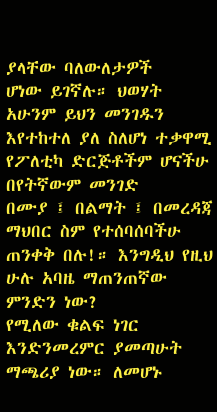ያላቸው ባለውለታዎች
ሆነው ይገኛሉ። ህወሃት አሁንም ይህን መንገዱን እየተከተለ ያለ ስለሆነ ተቃዋሚ የፖለቲካ ድርጅቶችም ሆናችሁ በየትኛውም መንገድ
በሙያ ፤ በልማት ፤ በመረዳጃ ማህበር ስም የተሰባሰባችሁ ጠንቀቅ በሉ!። እንግዲህ የዚህ ሁሉ አባዜ ማጠንጠኛው ምንድን ነው?
የሚለው ቁልፍ ነገር እንድንመረምር ያመጣሁት ማጫሪያ ነው። ለመሆኑ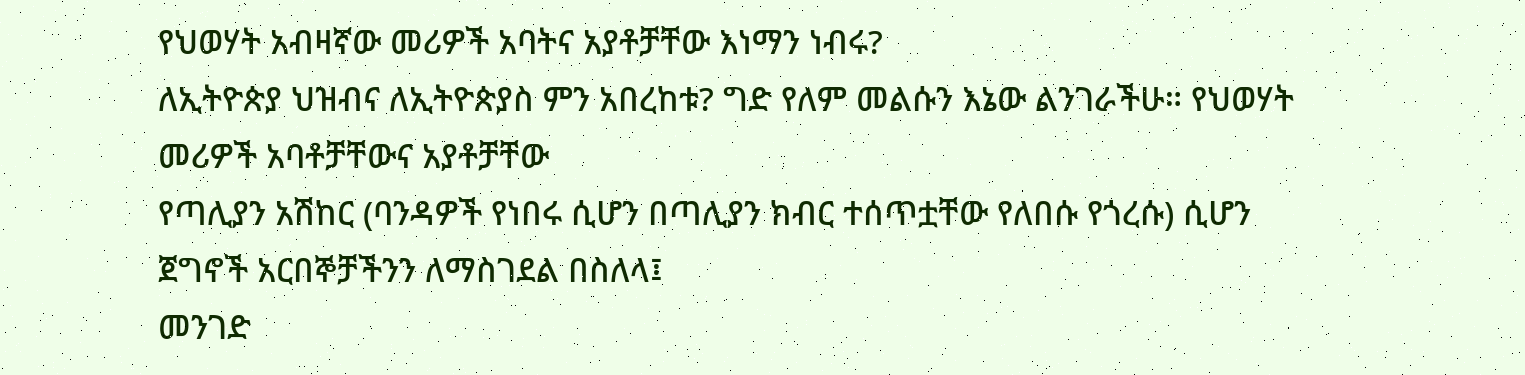የህወሃት አብዛኛው መሪዎች አባትና አያቶቻቸው እነማን ነብሩ?
ለኢትዮጵያ ህዝብና ለኢትዮጵያስ ምን አበረከቱ? ግድ የለም መልሱን እኔው ልንገራችሁ። የህወሃት መሪዎች አባቶቻቸውና አያቶቻቸው
የጣሊያን አሽከር (ባንዳዎች የነበሩ ሲሆን በጣሊያን ክብር ተሰጥቷቸው የለበሱ የጎረሱ) ሲሆን ጀግኖች አርበኞቻችንን ለማስገደል በስለላ፤
መንገድ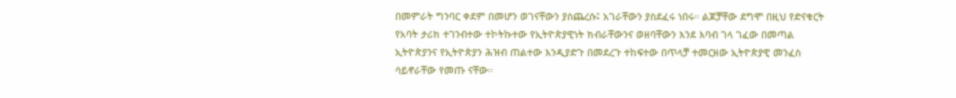በመምራት ግንባር ቀደም በመሆን ወገናቸውን ያስጨረሱ፤ አገራቸውን ያስደፈሩ ነበሩ። ልጆቻቸው ደግሞ በዚህ የድናቁርት
የአባት ታሪክ ተገንብተው ተኮትኩተው የኢትዮጵያዊነት ክብራቸውንና ወዘባቸውን እንደ እባብ ገላ ገፈው በመጣል ኢትዮጵያንና የኢትዮጵያን ሕዝብ ጠልተው እንዲያድጉ በመደረጉ ተከፍተው በጥላቻ ተመርዘው ኢትዮጵያዊ መንፈስ ሳይኖራቸው የመጡ ናቸው።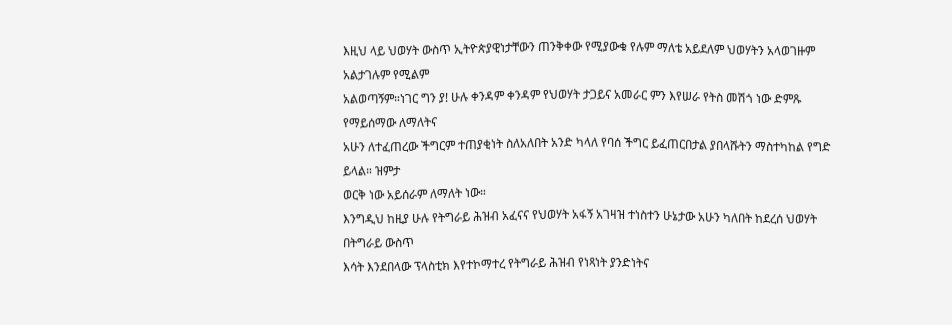እዚህ ላይ ህወሃት ውስጥ ኢትዮጵያዊነታቸውን ጠንቅቀው የሚያውቁ የሉም ማለቴ አይደለም ህወሃትን አላወገዙም አልታገሉም የሚልም
አልወጣኝም።ነገር ግን ያ! ሁሉ ቀንዳም ቀንዳም የህወሃት ታጋይና አመራር ምን እየሠራ የትስ መሽጎ ነው ድምጹ የማይሰማው ለማለትና
አሁን ለተፈጠረው ችግርም ተጠያቂነት ስለአለበት አንድ ካላለ የባሰ ችግር ይፈጠርበታል ያበላሹትን ማስተካከል የግድ ይላል። ዝምታ
ወርቅ ነው አይሰራም ለማለት ነው።
እንግዲህ ከዚያ ሁሉ የትግራይ ሕዝብ አፈናና የህወሃት አፋኝ አገዛዝ ተነስተን ሁኔታው አሁን ካለበት ከደረሰ ህወሃት በትግራይ ውስጥ
እሳት እንደበላው ፕላስቲክ እየተኮማተረ የትግራይ ሕዝብ የነጻነት ያንድነትና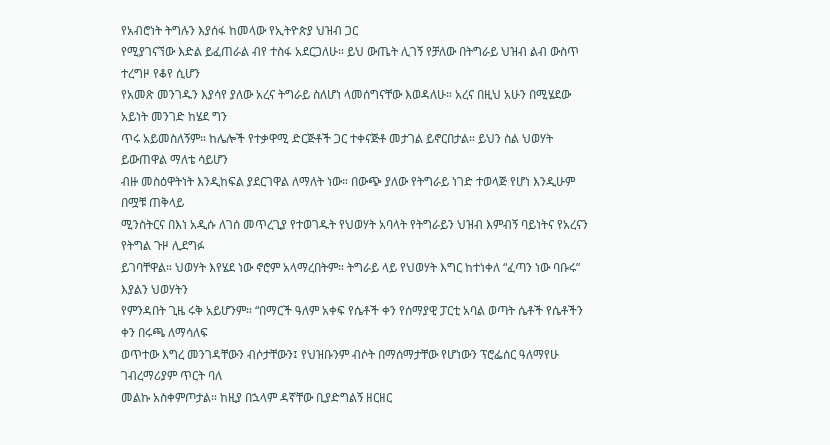የአብሮነት ትግሉን እያሰፋ ከመላው የኢትዮጵያ ህዝብ ጋር
የሚያገናኘው እድል ይፈጠራል ብየ ተስፋ አደርጋለሁ። ይህ ውጤት ሊገኝ የቻለው በትግራይ ህዝብ ልብ ውስጥ ተረግዞ የቆየ ሲሆን
የአመጽ መንገዱን እያሳየ ያለው አረና ትግራይ ስለሆነ ላመሰግናቸው እወዳለሁ። አረና በዚህ አሁን በሚሄደው አይነት መንገድ ከሄደ ግን
ጥሩ አይመስለኝም። ከሌሎች የተቃዋሚ ድርጅቶች ጋር ተቀናጅቶ መታገል ይኖርበታል። ይህን ስል ህወሃት ይውጠዋል ማለቴ ሳይሆን
ብዙ መስዕዋትነት እንዲከፍል ያደርገዋል ለማለት ነው። በውጭ ያለው የትግራይ ነገድ ተወላጅ የሆነ እንዲሁም በሟቹ ጠቅላይ
ሚንስትርና በእነ አዲሱ ለገሰ መጥረጊያ የተወገዱት የህወሃት አባላት የትግራይን ህዝብ እምብኝ ባይነትና የአረናን የትግል ጉዞ ሊደግፉ
ይገባቸዋል። ህወሃት እየሄደ ነው ኖሮም አላማረበትም። ትግራይ ላይ የህወሃት እግር ከተነቀለ “ፈጣን ነው ባቡሩ” እያልን ህወሃትን
የምንዳበት ጊዜ ሩቅ አይሆንም። “በማርች ዓለም አቀፍ የሴቶች ቀን የሰማያዊ ፓርቲ አባል ወጣት ሴቶች የሴቶችን ቀን በሩጫ ለማሳለፍ
ወጥተው እግረ መንገዳቸውን ብሶታቸውን፤ የህዝቡንም ብሶት በማሰማታቸው የሆነውን ፕሮፌሰር ዓለማየሁ ገብረማሪያም ጥርት ባለ
መልኩ አስቀምጦታል። ከዚያ በኋላም ዳኛቸው ቢያድግልኝ ዘርዘር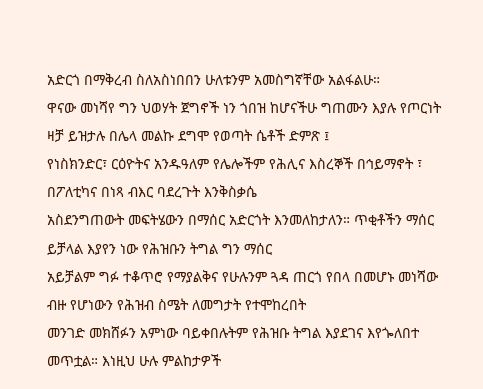አድርጎ በማቅረብ ስለአስነበበን ሁለቱንም አመስግኛቸው አልፋልሁ።
ዋናው መነሻየ ግን ህወሃት ጀግኖች ነን ጎበዝ ከሆናችሁ ግጠሙን እያሉ የጦርነት ዛቻ ይዝታሉ በሌላ መልኩ ደግሞ የወጣት ሴቶች ድምጽ ፤
የነስክንድር፣ ርዕዮትና አንዱዓለም የሌሎችም የሕሊና እስረኞች በኅይማኖት ፣ በፖለቲካና በነጻ ብእር ባደረጉት እንቅስቃሴ
አስደንግጠውት መፍትሄውን በማሰር አድርጎት እንመለከታለን። ጥቂቶችን ማሰር ይቻላል እያየን ነው የሕዝቡን ትግል ግን ማሰር
አይቻልም ግፉ ተቆጥሮ የማያልቅና የሁሉንም ጓዳ ጠርጎ የበላ በመሆኑ መነሻው ብዙ የሆነውን የሕዝብ ስሜት ለመግታት የተሞከረበት
መንገድ መክሸፉን አምነው ባይቀበሉትም የሕዝቡ ትግል እያደገና እየጐለበተ መጥቷል። እነዚህ ሁሉ ምልከታዎች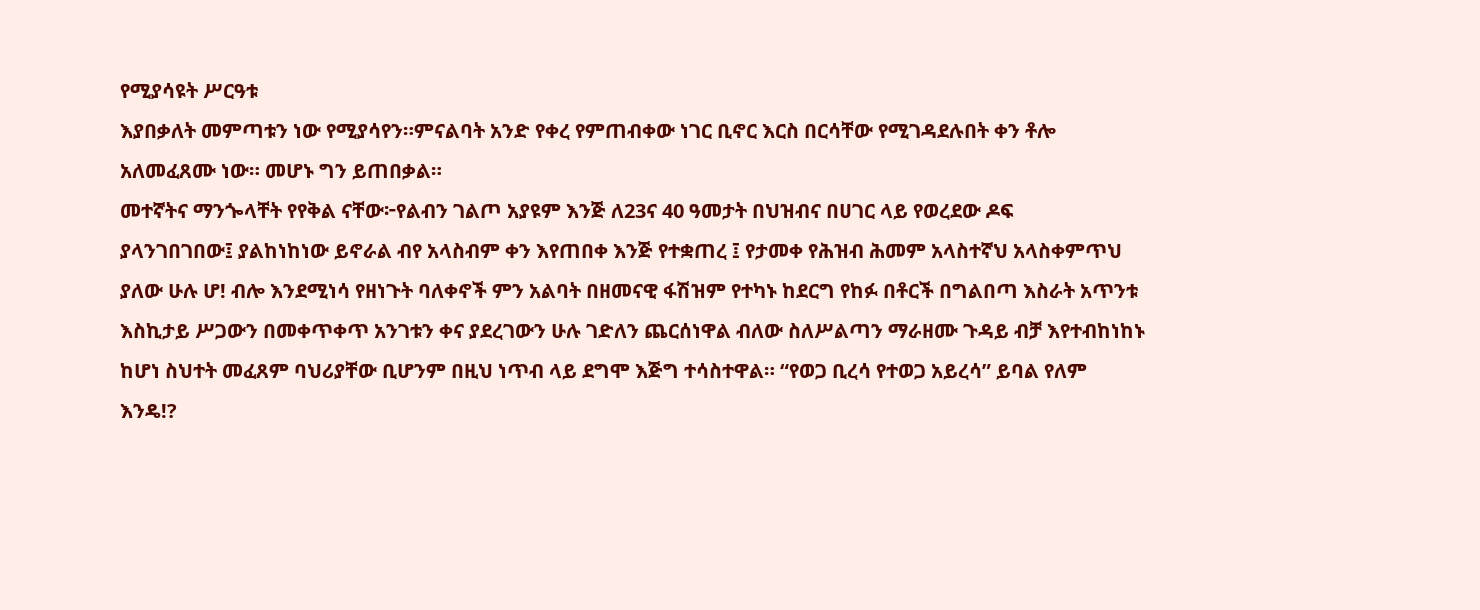የሚያሳዩት ሥርዓቱ
እያበቃለት መምጣቱን ነው የሚያሳየን።ምናልባት አንድ የቀረ የምጠብቀው ነገር ቢኖር እርስ በርሳቸው የሚገዳደሉበት ቀን ቶሎ
አለመፈጸሙ ነው። መሆኑ ግን ይጠበቃል።
መተኛትና ማንጐላቸት የየቅል ናቸው፦የልብን ገልጦ አያዩም እንጅ ለ23ና 40 ዓመታት በህዝብና በሀገር ላይ የወረደው ዶፍ
ያላንገበገበው፤ ያልከነከነው ይኖራል ብየ አላስብም ቀን እየጠበቀ እንጅ የተቋጠረ ፤ የታመቀ የሕዝብ ሕመም አላስተኛህ አላስቀምጥህ
ያለው ሁሉ ሆ! ብሎ እንደሚነሳ የዘነጉት ባለቀኖች ምን አልባት በዘመናዊ ፋሽዝም የተካኑ ከደርግ የከፉ በቶርች በግልበጣ እስራት አጥንቱ
እስኪታይ ሥጋውን በመቀጥቀጥ አንገቱን ቀና ያደረገውን ሁሉ ገድለን ጨርሰነዋል ብለው ስለሥልጣን ማራዘሙ ጉዳይ ብቻ እየተብከነከኑ
ከሆነ ስህተት መፈጸም ባህሪያቸው ቢሆንም በዚህ ነጥብ ላይ ደግሞ እጅግ ተሳስተዋል። “የወጋ ቢረሳ የተወጋ አይረሳ” ይባል የለም
እንዴ!?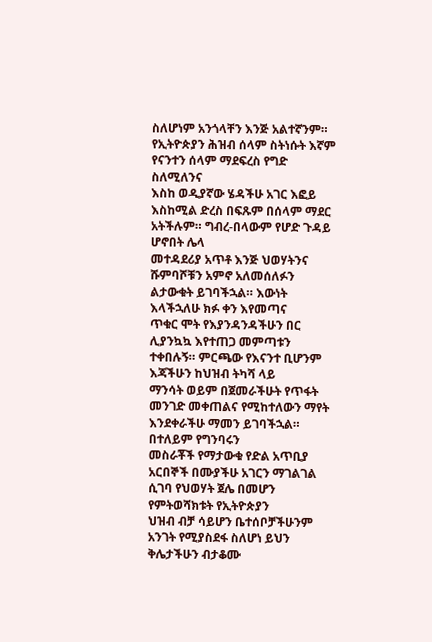ስለሆነም አንጎላቸን እንጅ አልተኛንም። የኢትዮጵያን ሕዝብ ሰላም ስትነሱት እኛም የናንተን ሰላም ማደፍረስ የግድ ስለሚለንና
እስከ ወዲያኛው ሄዳችሁ አገር እፎይ እስከሚል ድረስ በፍጹም በሰላም ማደር አትችሉም። ግብረ-በላውም የሆድ ጉዳይ ሆኖበት ሌላ
መተዳደሪያ አጥቶ እንጅ ህወሃትንና ሹምባሾቹን አምኖ አለመሰለፉን ልታውቁት ይገባችኋል። እውነት እላችኋለሁ ክፉ ቀን እየመጣና
ጥቁር ሞት የእያንዳንዳችሁን በር ሊያንኳኳ እየተጠጋ መምጣቱን ተቀበሉኝ። ምርጫው የእናንተ ቢሆንም እጃችሁን ከህዝብ ትካሻ ላይ
ማንሳት ወይም በጀመራችሁት የጥፋት መንገድ መቀጠልና የሚከተለውን ማየት እንደቀራችሁ ማመን ይገባችኋል። በተለይም የግንባሩን
መስራቾች የማታውቁ የድል አጥቢያ አርበኞች በሙያችሁ አገርን ማገልገል ሲገባ የህወሃት ጀሌ በመሆን የምትወሻክቱት የኢትዮጵያን
ህዝብ ብቻ ሳይሆን ቤተሰቦቻችሁንም አንገት የሚያስደፋ ስለሆነ ይህን ቅሌታችሁን ብታቆሙ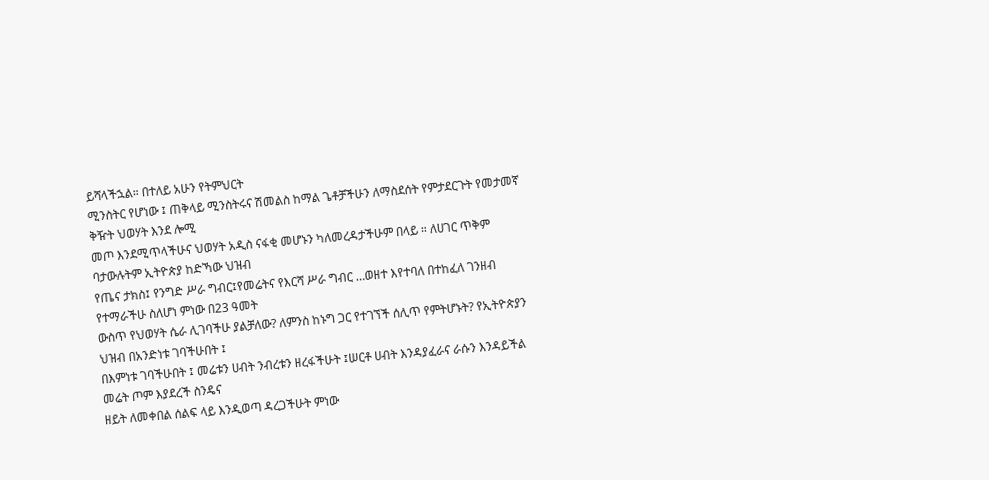ይሻላችኋል። በተለይ አሁን የትምህርት
ሚንስትር የሆነው ፤ ጠቅላይ ሚንስትሩና ሽመልስ ከማል ጌቶቻችሁን ለማስደሰት የምታደርጉት የመታመኛ ቅዥት ህወሃት እንደ ሎሚ
መጦ እንደሚጥላችሁና ህወሃት አዲስ ናፋቂ መሆኑን ካለመረዳታችሁም በላይ ። ለሀገር ጥቅም ባታውሉትም ኢትዮጵያ ከድኻው ህዝብ
የጤና ታክስ፤ የንግድ ሥራ ግብር፤የመሬትና የእርሻ ሥራ ግብር …ወዘተ እየተባለ በተከፈለ ገንዘብ የተማራችሁ ስለሆነ ምነው በ23 ዓመት
ውስጥ የህወሃት ሴራ ሊገባችሁ ያልቻለው? ለምንስ ከኑግ ጋር የተገኘች ሰሊጥ የምትሆኑት? የኢትዮጵያን ህዝብ በአንድነቱ ገባችሁበት ፤
በእምነቱ ገባችሁበት ፤ መሬቱን ሀብት ንብረቱን ዘረፋችሁት ፤ሠርቶ ሀብት እንዳያፈራና ራሱን እንዳይችል መሬት ጦም እያደረች ስንዴና
ዘይት ለመቀበል ሰልፍ ላይ እንዲወጣ ዳረጋችሁት ምነው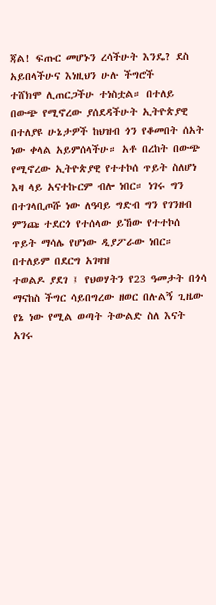ጃል! ፍጡር መሆኑን ረሳችሁት እንዴ? ደስ አይበላችሁና እነዚህን ሁሉ ችግሮች
ተሸክሞ ሊጠርጋችሁ ተነስቷል። በተለይ በውጭ የሚኖረው ያሰደዳችሁት ኢትዮጵያዊ በተለያዩ ሁኔታዎች ከህዝብ ጎን የቆመበት ሰአት
ነው ቀላል አይምሰላችሁ። አቶ በረከት በውጭ የሚኖረው ኢትዮጵያዊ የተተኮሰ ጥይት ስለሆነ እዛ ላይ አናተኩርም ብሎ ነበር። ነገሩ ግን
በተገላቢጦሹ ነው ለዓባይ ግድብ ግን የገንዘብ ምንጩ ተደርጎ የተሰላው ይኸው የተተኮሰ ጥይት ማሳሌ የሆነው ዲያፖራው ነበር።
በተለይም በደርግ አገዛዝ
ተወልዶ ያደገ ፤ የህወሃትን የ23 ዓመታት በጎሳ ማናከስ ችግር ሳይበግረው ዘወር በሉልኝ ጊዜው የኔ ነው የሚል ወጣት ትውልድ ስለ እናት
አገሩ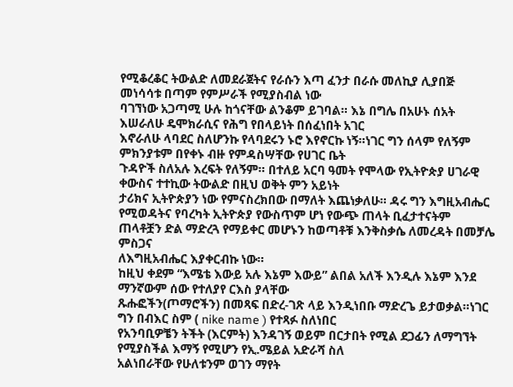የሚቆረቆር ትውልድ ለመደራጀትና የራሱን እጣ ፈንታ በራሱ መለኪያ ሊያበጅ መነሳሳቱ በጣም የምሥራች የሚያስብል ነው
ባገኘነው አጋጣሚ ሁሉ ከጎናቸው ልንቆም ይገባል። እኔ በግሌ በአሁኑ ሰአት እሠራለሁ ዴሞክራሲና የሕግ የበላይነት በሰፈነበት አገር
እኖራለሁ ላባደር ስለሆንኩ የላባደሩን ኑሮ እየኖርኩ ነኝ።ነገር ግን ሰላም የለኝም ምክንያቱም በየቀኑ ብዙ የምዳስሣቸው የሀገር ቤት
ጉዳዮች ስለአሉ እረፍት የለኝም። በተለይ አርባ ዓመት የሞላው የኢትዮጵያ ሀገራዊ ቀውስና ተተኪው ትውልድ በዚህ ወቅት ምን አይነት
ታሪክና ኢትዮጵያን ነው የምናስረክበው በማለት እጨነቃለሁ። ዳሩ ግን እግዚአብሔር የሚወዳትና የባረካት ኢትዮጵያ የውስጥም ሆነ የውጭ ጠላት ቢፈታተናትም ጠላቶቿን ድል ማድረጓ የማይቀር መሆኑን ከወጣቶቹ እንቅስቃሴ ለመረዳት በመቻሌ ምስጋና
ለእግዚአብሔር እያቀርብኩ ነው።
ከዚህ ቀደም “እሜቴ እውይ አሉ እኔም እውይ” ልበል አለች እንዲሉ እኔም እንደ ማንኛውም ሰው የተለያየ ርእስ ያላቸው
ጹሑፎችን(ጦማሮችን) በመጻፍ በድረ-ገጽ ላይ እንዲነበቡ ማድረጌ ይታወቃል።ነገር ግን በብእር ስም ( nike name ) የተጻፉ ስለነበር
የአንባቢዎቼን ትችት (እርምት) እንዳገኝ ወይም በርታበት የሚል ደጋፊን ለማግኘት የሚያስችል እማኝ የሚሆን የኢ.ሜይል አድራሻ ስለ
አልነበራቸው የሁለቱንም ወገን ማየት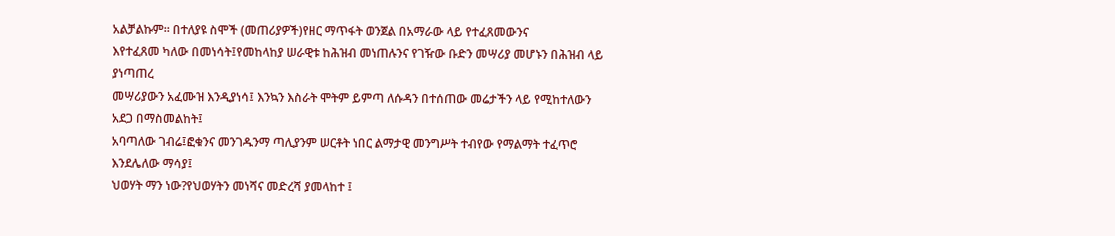አልቻልኩም። በተለያዩ ስሞች (መጠሪያዎች)የዘር ማጥፋት ወንጀል በአማራው ላይ የተፈጸመውንና
እየተፈጸመ ካለው በመነሳት፤የመከላከያ ሠራዊቱ ከሕዝብ መነጠሉንና የገዥው ቡድን መሣሪያ መሆኑን በሕዝብ ላይ ያነጣጠረ
መሣሪያውን አፈሙዝ እንዲያነሳ፤ እንኳን እስራት ሞትም ይምጣ ለሱዳን በተሰጠው መሬታችን ላይ የሚከተለውን አደጋ በማስመልከት፤
አባጣለው ገብሬ፤ፎቁንና መንገዱንማ ጣሊያንም ሠርቶት ነበር ልማታዊ መንግሥት ተብየው የማልማት ተፈጥሮ እንደሌለው ማሳያ፤
ህወሃት ማን ነው?የህወሃትን መነሻና መድረሻ ያመላከተ ፤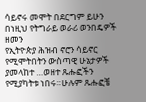ሳይኖሩ መሞት በደርግም ይሁን በነዚህ የትግራይ ወራሪ ወንበዴዎች ዘመን
የኢትዮጵያ ሕዝብ ኖሮን ሳይኖር የሚሞትበትን ውስጣዊ ሁኔታዎች ያመላከተ …ወዘተ ጹሑፎችን የሚያካትቱ ነበሩ።ሁሉም ጹሑፎቼ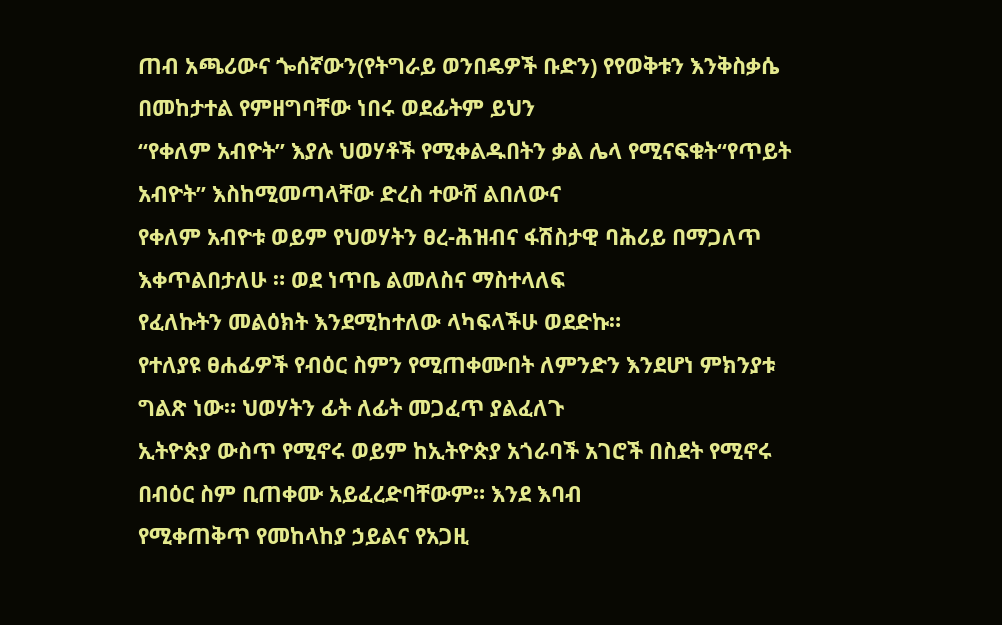ጠብ አጫሪውና ጐሰኛውን(የትግራይ ወንበዴዎች ቡድን) የየወቅቱን እንቅስቃሴ በመከታተል የምዘግባቸው ነበሩ ወደፊትም ይህን
“የቀለም አብዮት” እያሉ ህወሃቶች የሚቀልዱበትን ቃል ሌላ የሚናፍቁት“የጥይት አብዮት” እስከሚመጣላቸው ድረስ ተውሸ ልበለውና
የቀለም አብዮቱ ወይም የህወሃትን ፀረ-ሕዝብና ፋሽስታዊ ባሕሪይ በማጋለጥ እቀጥልበታለሁ ። ወደ ነጥቤ ልመለስና ማስተላለፍ
የፈለኩትን መልዕክት እንደሚከተለው ላካፍላችሁ ወደድኩ።
የተለያዩ ፀሐፊዎች የብዕር ስምን የሚጠቀሙበት ለምንድን እንደሆነ ምክንያቱ ግልጽ ነው። ህወሃትን ፊት ለፊት መጋፈጥ ያልፈለጉ
ኢትዮጵያ ውስጥ የሚኖሩ ወይም ከኢትዮጵያ አጎራባች አገሮች በስደት የሚኖሩ በብዕር ስም ቢጠቀሙ አይፈረድባቸውም። እንደ እባብ
የሚቀጠቅጥ የመከላከያ ኃይልና የአጋዚ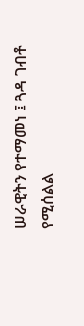ሠራዊትን የተማመነ ፤ ጓዳ ገብቶ የሚሰልል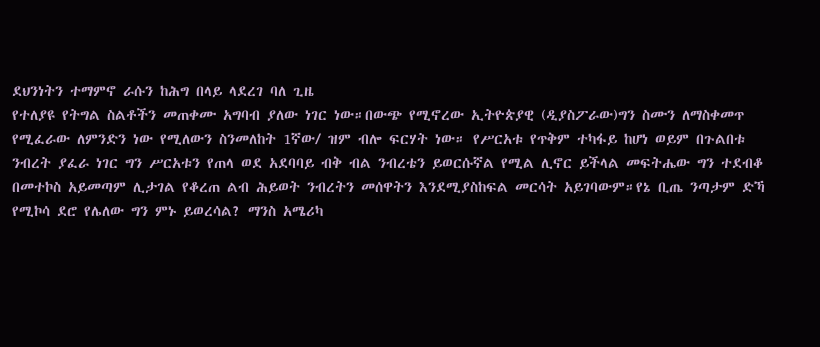ደህንነትን ተማምኖ ራሱን ከሕግ በላይ ላደረገ ባለ ጊዜ
የተለያዩ የትግል ስልቶችን መጠቀሙ አግባብ ያለው ነገር ነው።በውጭ የሚኖረው ኢትዮጵያዊ (ዲያስፖራው)ግን ስሙን ለማስቀመጥ
የሚፈራው ለምንድን ነው የሚለውን ስንመለከት 1ኛው/ ዝም ብሎ ፍርሃት ነው። የሥርአቱ የጥቅም ተካፋይ ከሆነ ወይም በጉልበቱ
ንብረት ያፈራ ነገር ግን ሥርአቱን የጠላ ወደ አደባባይ ብቅ ብል ንብረቴን ይወርሱኛል የሚል ሊኖር ይችላል መፍትሔው ግን ተደብቆ
በመተኮስ አይመጣም ሊታገል የቆረጠ ልብ ሕይወት ንብረትን መሰዋትን እንደሚያስከፍል መርሳት አይገባውም።የኔ ቢጤ ንጣታም ድኻ
የሚኮሳ ደሮ የሌለው ግን ምኑ ይወረሳል? ማንስ አሜሪካ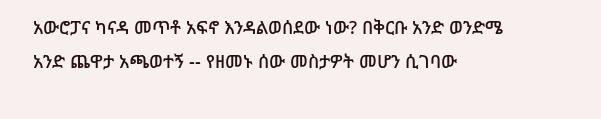አውሮፓና ካናዳ መጥቶ አፍኖ እንዳልወሰደው ነው? በቅርቡ አንድ ወንድሜ
አንድ ጨዋታ አጫወተኝ -- የዘመኑ ሰው መስታዎት መሆን ሲገባው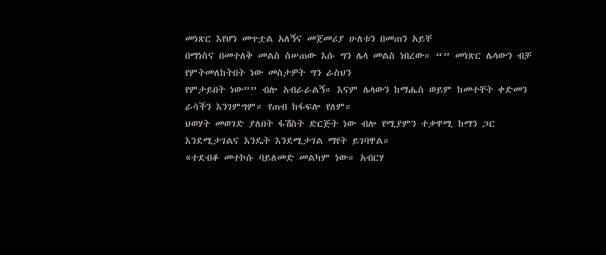መነጽር እየሆነ መጥቷል አለኝና መጀመሪያ ሁለቱን በመጠን አይቸ
በማነስና በመተለቅ መልስ ስሠጠው እሱ ግን ሌላ መልስ ነበረው። “” መነጽር ሌላውን ብቻ የምትመለከትበት ነው መስታዎት ግን ራስህን
የምታይበት ነው”” ብሎ አብራራልኝ። እናም ሌላውን ከማሔስ ወይም ከመተቸት ቀድመን ራሳችን እንገምግም። የጠብ ከፋፍሎ የለም።
ህወሃት መወገድ ያለበት ፋሽስት ድርጅት ነው ብሎ የሚያምን ተቃዋሚ ከማን ጋር እንደሚታገልና እንዴት እንደሚታገል ማየት ይገባዋል።
«ተደብቆ መተኮሱ ባይለመድ መልካም ነው። አብርሃ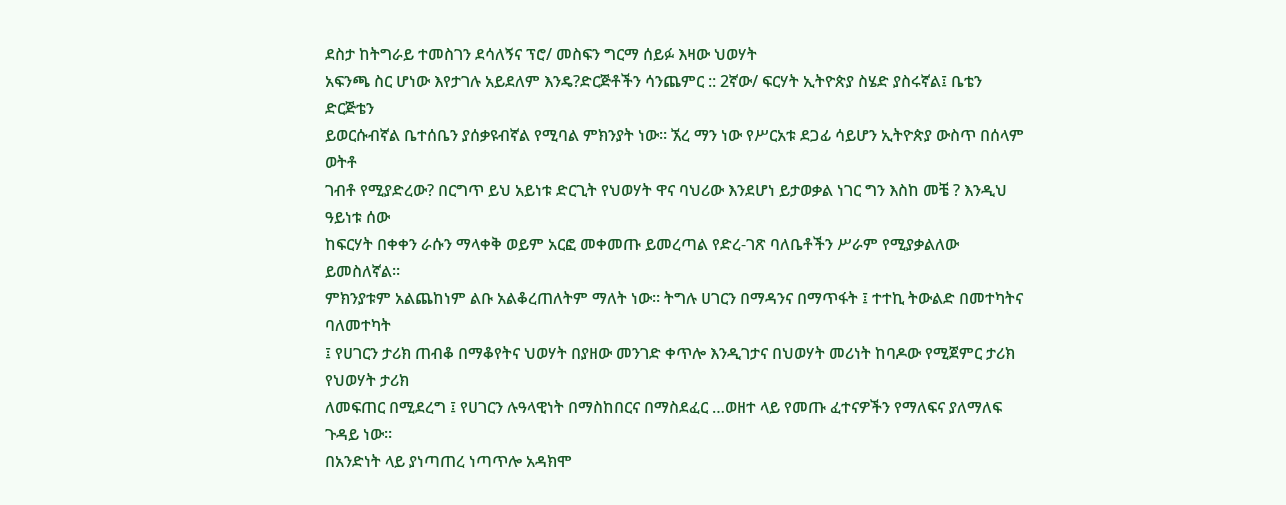ደስታ ከትግራይ ተመስገን ደሳለኝና ፕሮ/ መስፍን ግርማ ሰይፉ እዛው ህወሃት
አፍንጫ ስር ሆነው እየታገሉ አይደለም እንዴ?ድርጅቶችን ሳንጨምር :: 2ኛው/ ፍርሃት ኢትዮጵያ ስሄድ ያስሩኛል፤ ቤቴን ድርጅቴን
ይወርሱብኛል ቤተሰቤን ያሰቃዩብኛል የሚባል ምክንያት ነው። ኧረ ማን ነው የሥርአቱ ደጋፊ ሳይሆን ኢትዮጵያ ውስጥ በሰላም ወትቶ
ገብቶ የሚያድረው? በርግጥ ይህ አይነቱ ድርጊት የህወሃት ዋና ባህሪው እንደሆነ ይታወቃል ነገር ግን እስከ መቼ ? እንዲህ ዓይነቱ ሰው
ከፍርሃት በቀቀን ራሱን ማላቀቅ ወይም አርፎ መቀመጡ ይመረጣል የድረ-ገጽ ባለቤቶችን ሥራም የሚያቃልለው ይመስለኛል።
ምክንያቱም አልጨከነም ልቡ አልቆረጠለትም ማለት ነው። ትግሉ ሀገርን በማዳንና በማጥፋት ፤ ተተኪ ትውልድ በመተካትና ባለመተካት
፤ የሀገርን ታሪክ ጠብቆ በማቆየትና ህወሃት በያዘው መንገድ ቀጥሎ እንዲገታና በህወሃት መሪነት ከባዶው የሚጀምር ታሪክ የህወሃት ታሪክ
ለመፍጠር በሚደረግ ፤ የሀገርን ሉዓላዊነት በማስከበርና በማስደፈር …ወዘተ ላይ የመጡ ፈተናዎችን የማለፍና ያለማለፍ ጉዳይ ነው።
በአንድነት ላይ ያነጣጠረ ነጣጥሎ አዳክሞ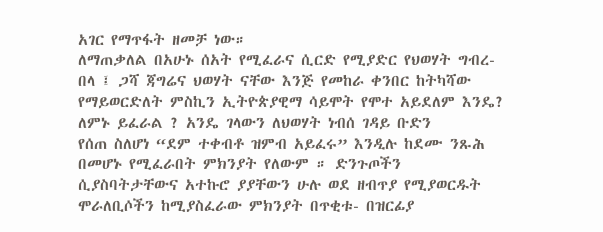አገር የማጥፋት ዘመቻ ነው።
ለማጠቃለል በአሁኑ ሰአት የሚፈራና ሲርድ የሚያድር የህወሃት ግብረ-በላ ፤ ጋሻ ጃግሬና ህወሃት ናቸው እንጅ የመከራ ቀንበር ከትካሻው
የማይወርድለት ምስኪን ኢትዮጵያዊማ ሳይሞት የሞተ አይደለም እንዴ? ለምኑ ይፈራል ? አንዴ ገላውን ለህወሃት ነብሰ ገዳይ ቡድን
የሰጠ ስለሆነ “ደም ተቀብቶ ዝምብ አይፈሩ” እንዲሉ ከደሙ ንጹሕ በመሆኑ የሚፈራበት ምክንያት የለውም ። ድንጉጦችን
ሲያስባትታቸውና አተኩሮ ያያቸውን ሁሉ ወደ ዘብጥያ የሚያወርዱት ሞራለቢሶችን ከሚያስፈራው ምክንያት በጥቂቱ- በዝርፊያ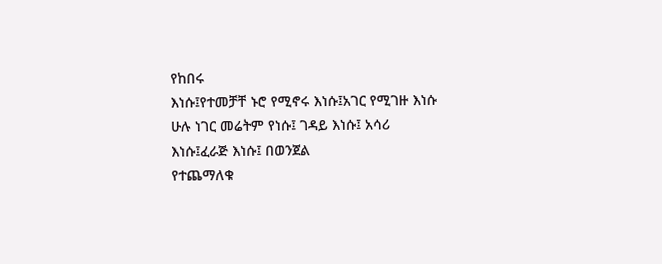የከበሩ
እነሱ፤የተመቻቸ ኑሮ የሚኖሩ እነሱ፤አገር የሚገዙ እነሱ ሁሉ ነገር መሬትም የነሱ፤ ገዳይ እነሱ፤ አሳሪ እነሱ፤ፈራጅ እነሱ፤ በወንጀል
የተጨማለቁ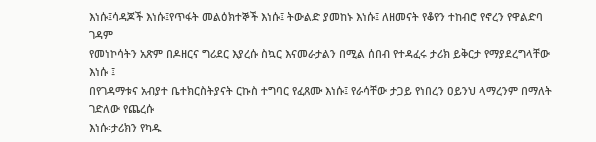እነሱ፤ሳዳጆች እነሱ፤የጥፋት መልዕክተኞች እነሱ፤ ትውልድ ያመከኑ እነሱ፤ ለዘመናት የቆየን ተከብሮ የኖረን የዋልድባ ገዳም
የመነኮሳትን አጽም በዶዘርና ግሪደር እያረሱ ስኳር እናመራታልን በሚል ሰበብ የተዳፈሩ ታሪክ ይቅርታ የማያደረግላቸው እነሱ ፤
በየገዳማቱና አብያተ ቤተክርስትያናት ርኩስ ተግባር የፈጸሙ እነሱ፤ የራሳቸው ታጋይ የነበረን ዐይንህ ላማረንም በማለት ገድለው የጨረሱ
እነሱ፡ታሪክን የካዱ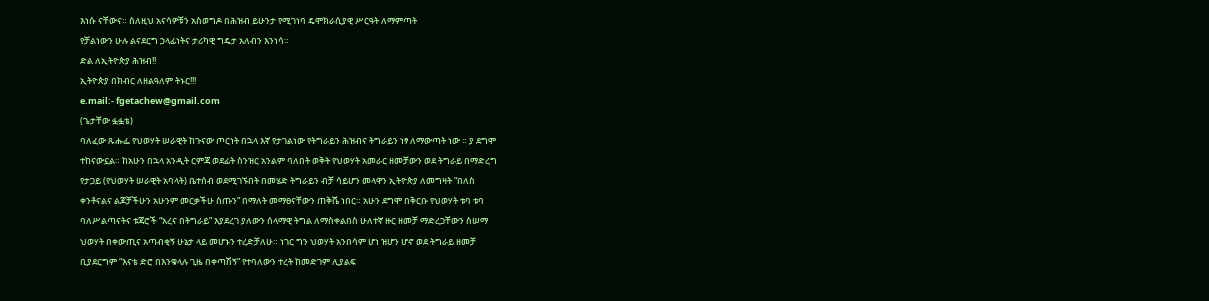እነሱ ናቸውና። ስለዚህ አናሳዎቹን አስወግዶ በሕዝብ ይሁንታ የሚገነባ ዴሞክራሲያዊ ሥርዓት ለማምጣት
የቻልነውን ሁሉ ልናደርግ ኃላፊነትና ታሪካዊ ግዴታ አለብን እንነሳ።
ድል ለኢትዮጵያ ሕዝብ!!
ኢትዮጵያ በክብር ለዘልዓለም ትኑር!!!
e.mail:- fgetachew@gmail.com
(ጌታቸው ፏፏቴ)
ባለፈው ጹሑፌ የህወሃት ሠራዊት ከጉናው ጦርነት በኋላ እኛ የታገልነው የትግራይን ሕዝብና ትግራይን ነፃ ለማውጣት ነው ። ያ ደግሞ
ተከናውኗል። ከአሁን በኋላ አንዲት ርምጃ ወደፊት ስንዝር አንልም ባለበት ወቅት የህወሃት አመራር ዘመቻውን ወደ ትግራይ በማድረግ
የታጋይ (የህወሃት ሠራዊት አባላት) ቤተሰብ ወደሚገኙበት በመሄድ ትግራይን ብቻ ሳይሆን መላዋን ኢትዮጵያ ለመግዛት “በለስ
ቀንቶናልና ልጆቻችሁን አሁንም መርቃችሁ ስጡን” በማለት መማፀናቸውን ጠቅሼ ነበር። አሁን ደግሞ በቅርቡ የህወሃት ቱባ ቱባ
ባለሥልጣናትና ቱጃሮች “አረና በትግራይ” እያደረገ ያለውን ሰላማዊ ትግል ለማስቀልበስ ሁለተኛ ዙር ዘመቻ ማድረጋቸውን ስሠማ
ህወሃት በቀውጢና አጣብቂኝ ሁኔታ ላይ መሆኑን ተረድቻለሁ። ነገር ግን ህወሃት አንበሳም ሆነ ዝሆን ሆኖ ወደ ትግራይ ዘመቻ
ቢያደርግም “እናቴ ድሮ በእንቁላሉ ጊዜ በቀጣሽኝ” የተባለውን ተረት ከመድገም ሊያልፍ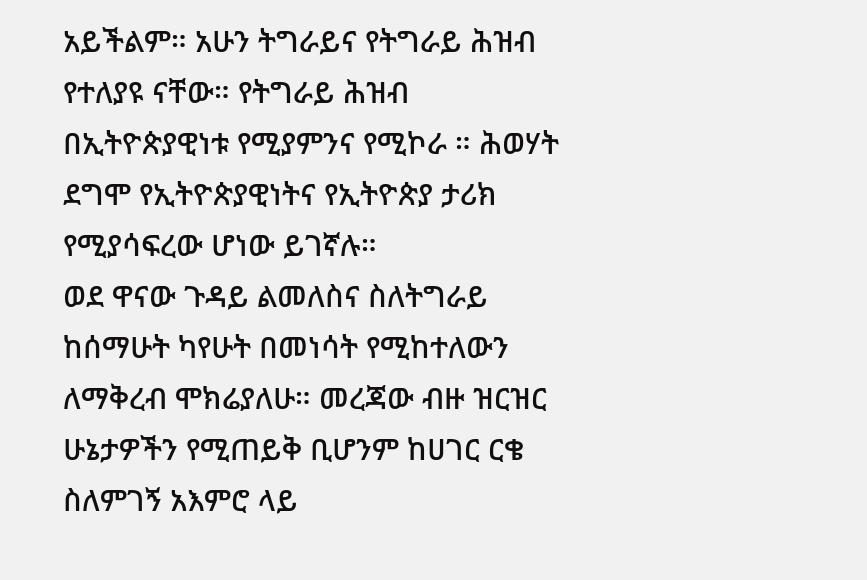አይችልም። አሁን ትግራይና የትግራይ ሕዝብ
የተለያዩ ናቸው። የትግራይ ሕዝብ በኢትዮጵያዊነቱ የሚያምንና የሚኮራ ። ሕወሃት ደግሞ የኢትዮጵያዊነትና የኢትዮጵያ ታሪክ
የሚያሳፍረው ሆነው ይገኛሉ።
ወደ ዋናው ጉዳይ ልመለስና ስለትግራይ ከሰማሁት ካየሁት በመነሳት የሚከተለውን ለማቅረብ ሞክሬያለሁ። መረጃው ብዙ ዝርዝር
ሁኔታዎችን የሚጠይቅ ቢሆንም ከሀገር ርቄ ስለምገኝ አእምሮ ላይ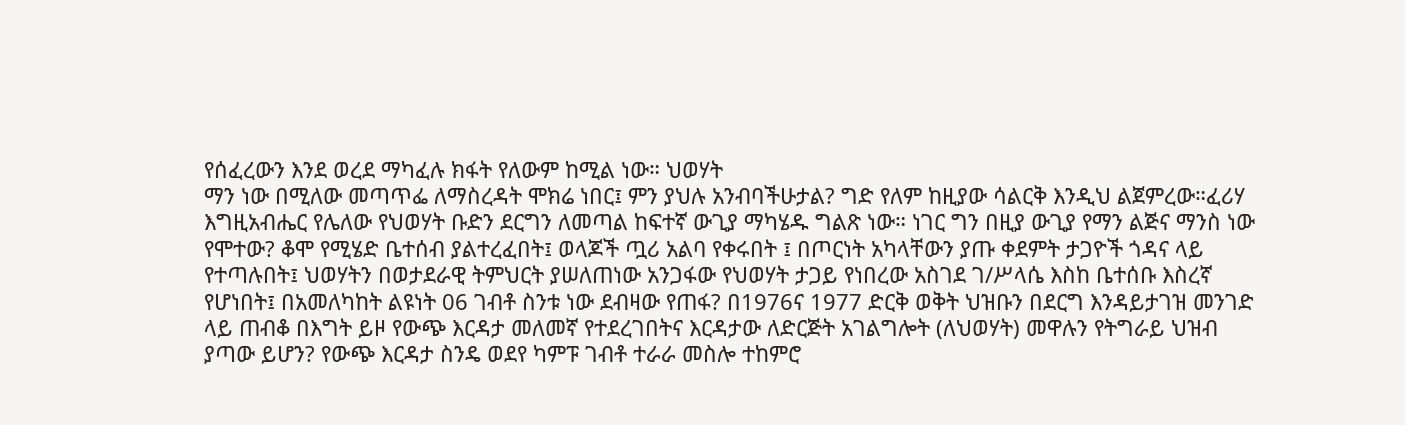የሰፈረውን እንደ ወረደ ማካፈሉ ክፋት የለውም ከሚል ነው። ህወሃት
ማን ነው በሚለው መጣጥፌ ለማስረዳት ሞክሬ ነበር፤ ምን ያህሉ አንብባችሁታል? ግድ የለም ከዚያው ሳልርቅ እንዲህ ልጀምረው።ፈሪሃ
እግዚአብሔር የሌለው የህወሃት ቡድን ደርግን ለመጣል ከፍተኛ ውጊያ ማካሄዱ ግልጽ ነው። ነገር ግን በዚያ ውጊያ የማን ልጅና ማንስ ነው
የሞተው? ቆሞ የሚሄድ ቤተሰብ ያልተረፈበት፤ ወላጆች ጧሪ አልባ የቀሩበት ፤ በጦርነት አካላቸውን ያጡ ቀደምት ታጋዮች ጎዳና ላይ
የተጣሉበት፤ ህወሃትን በወታደራዊ ትምህርት ያሠለጠነው አንጋፋው የህወሃት ታጋይ የነበረው አስገደ ገ/ሥላሴ እስከ ቤተሰቡ እስረኛ
የሆነበት፤ በአመለካከት ልዩነት 06 ገብቶ ስንቱ ነው ደብዛው የጠፋ? በ1976ና 1977 ድርቅ ወቅት ህዝቡን በደርግ እንዳይታገዝ መንገድ
ላይ ጠብቆ በእግት ይዞ የውጭ እርዳታ መለመኛ የተደረገበትና እርዳታው ለድርጅት አገልግሎት (ለህወሃት) መዋሉን የትግራይ ህዝብ
ያጣው ይሆን? የውጭ እርዳታ ስንዴ ወደየ ካምፑ ገብቶ ተራራ መስሎ ተከምሮ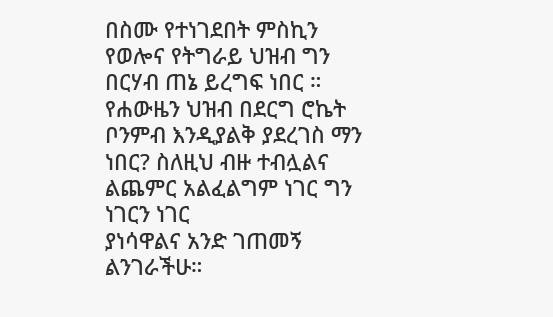በስሙ የተነገደበት ምስኪን የወሎና የትግራይ ህዝብ ግን
በርሃብ ጠኔ ይረግፍ ነበር ።
የሐውዜን ህዝብ በደርግ ሮኬት ቦንምብ እንዲያልቅ ያደረገስ ማን ነበር? ስለዚህ ብዙ ተብሏልና ልጨምር አልፈልግም ነገር ግን ነገርን ነገር
ያነሳዋልና አንድ ገጠመኝ ልንገራችሁ።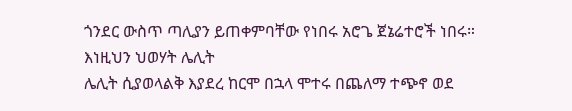ጎንደር ውስጥ ጣሊያን ይጠቀምባቸው የነበሩ አሮጌ ጀኔሬተሮች ነበሩ። እነዚህን ህወሃት ሌሊት
ሌሊት ሲያወላልቅ እያደረ ከርሞ በኋላ ሞተሩ በጨለማ ተጭኖ ወደ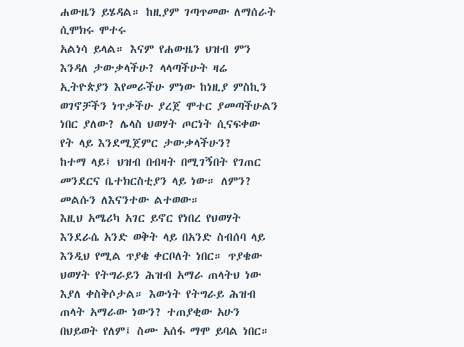ሐውዜን ይሄዳል። ከዚያም ገጣጥመው ለማሰራት ሲሞክሩ ሞተሩ
አልነሳ ይላል። እናም የሐውዜን ህዝብ ምን እንዳለ ታውቃላችሁ? ላላጣችሁት ዛሬ ኢትዮጵያን እየመራችሁ ምነው ከነዚያ ምስኪን
ወገኖቻችን ነጥቃችሁ ያረጀ ሞተር ያመጣችሁልን ነበር ያለው? ሌላስ ህወሃት ጦርነት ሲናፍቀው የት ላይ እንደሚጀምር ታውቃላችሁን?
ከተማ ላይ፤ ህዝብ በብዛት በሚገኝበት የገጠር መንደርና ቤተክርስቲያን ላይ ነው። ለምን? መልሱን ለእናንተው ልተወው።
እዚህ አሜሪካ አገር ይኖር የነበረ የህወሃት እንደራሴ አንድ ወቅት ላይ በአንድ ስብሰባ ላይ እንዲህ የሚል ጥያቄ ቀርቦለት ነበር። ጥያቄው
ህወሃት የትግራይን ሕዝብ አማራ ጠላትህ ነው እያለ ቀስቅሶታል። እውነት የትግራይ ሕዝብ ጠላት አማራው ነውን? ተጠያቂው አሁን
በህይወት የለም፤ ስሙ አሰፋ ማሞ ይባል ነበር።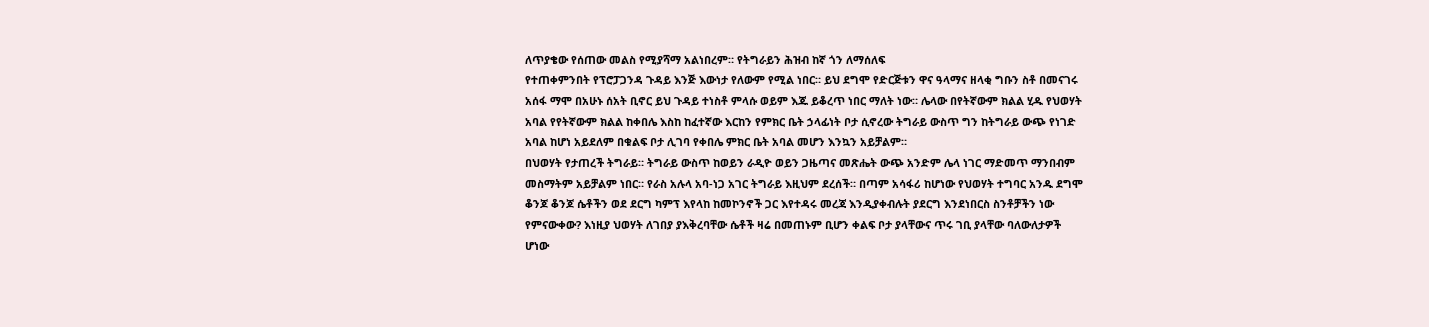ለጥያቄው የሰጠው መልስ የሚያሻማ አልነበረም። የትግራይን ሕዝብ ከኛ ጎን ለማሰለፍ
የተጠቀምንበት የፕሮፓጋንዳ ጉዳይ እንጅ እውነታ የለውም የሚል ነበር። ይህ ደግሞ የድርጅቱን ዋና ዓላማና ዘላቂ ግቡን ስቶ በመናገሩ
አሰፋ ማሞ በአሁኑ ሰአት ቢኖር ይህ ጉዳይ ተነስቶ ምላሱ ወይም እጁ ይቆረጥ ነበር ማለት ነው። ሌላው በየትኛውም ክልል ሂዱ የህወሃት
አባል የየትኛውም ክልል ከቀበሌ እስከ ከፈተኛው እርከን የምክር ቤት ኃላፊነት ቦታ ሲኖረው ትግራይ ውስጥ ግን ከትግራይ ውጭ የነገድ
አባል ከሆነ አይደለም በቁልፍ ቦታ ሊገባ የቀበሌ ምክር ቤት አባል መሆን እንኳን አይቻልም።
በህወሃት የታጠረች ትግራይ። ትግራይ ውስጥ ከወይን ራዲዮ ወይን ጋዜጣና መጽሔት ውጭ አንድም ሌላ ነገር ማድመጥ ማንበብም
መስማትም አይቻልም ነበር። የራስ አሉላ አባ-ነጋ አገር ትግራይ እዚህም ደረሰች። በጣም አሳፋሪ ከሆነው የህወሃት ተግባር አንዱ ደግሞ
ቆንጆ ቆንጆ ሴቶችን ወደ ደርግ ካምፕ እየላከ ከመኮንኖች ጋር እየተዳሩ መረጃ እንዲያቀብሉት ያደርግ እንደነበርስ ስንቶቻችን ነው
የምናውቀው? እነዚያ ህወሃት ለገበያ ያእቅረባቸው ሴቶች ዛሬ በመጠኑም ቢሆን ቀልፍ ቦታ ያላቸውና ጥሩ ገቢ ያላቸው ባለውለታዎች
ሆነው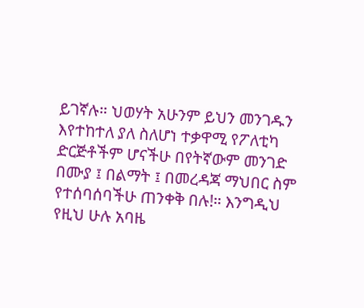ይገኛሉ። ህወሃት አሁንም ይህን መንገዱን እየተከተለ ያለ ስለሆነ ተቃዋሚ የፖለቲካ ድርጅቶችም ሆናችሁ በየትኛውም መንገድ
በሙያ ፤ በልማት ፤ በመረዳጃ ማህበር ስም የተሰባሰባችሁ ጠንቀቅ በሉ!። እንግዲህ የዚህ ሁሉ አባዜ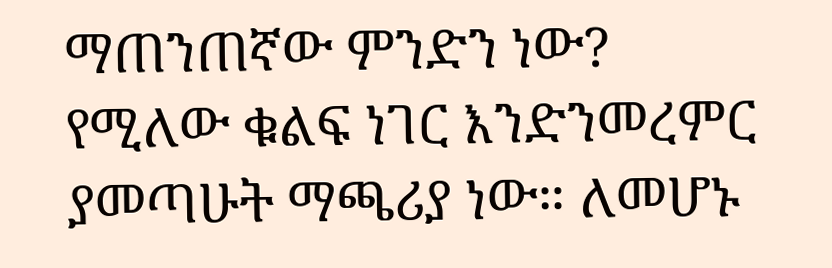ማጠንጠኛው ምንድን ነው?
የሚለው ቁልፍ ነገር እንድንመረምር ያመጣሁት ማጫሪያ ነው። ለመሆኑ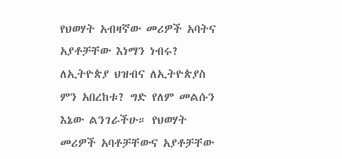የህወሃት አብዛኛው መሪዎች አባትና አያቶቻቸው እነማን ነብሩ?
ለኢትዮጵያ ህዝብና ለኢትዮጵያስ ምን አበረከቱ? ግድ የለም መልሱን እኔው ልንገራችሁ። የህወሃት መሪዎች አባቶቻቸውና አያቶቻቸው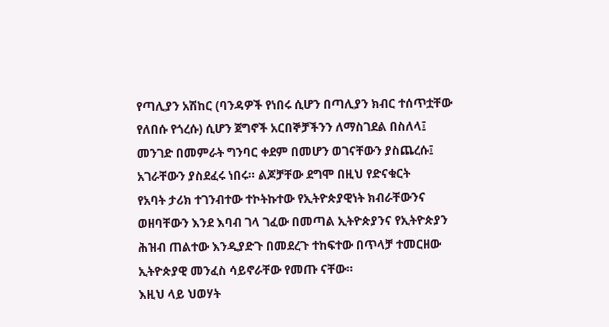የጣሊያን አሽከር (ባንዳዎች የነበሩ ሲሆን በጣሊያን ክብር ተሰጥቷቸው የለበሱ የጎረሱ) ሲሆን ጀግኖች አርበኞቻችንን ለማስገደል በስለላ፤
መንገድ በመምራት ግንባር ቀደም በመሆን ወገናቸውን ያስጨረሱ፤ አገራቸውን ያስደፈሩ ነበሩ። ልጆቻቸው ደግሞ በዚህ የድናቁርት
የአባት ታሪክ ተገንብተው ተኮትኩተው የኢትዮጵያዊነት ክብራቸውንና ወዘባቸውን እንደ እባብ ገላ ገፈው በመጣል ኢትዮጵያንና የኢትዮጵያን ሕዝብ ጠልተው እንዲያድጉ በመደረጉ ተከፍተው በጥላቻ ተመርዘው ኢትዮጵያዊ መንፈስ ሳይኖራቸው የመጡ ናቸው።
እዚህ ላይ ህወሃት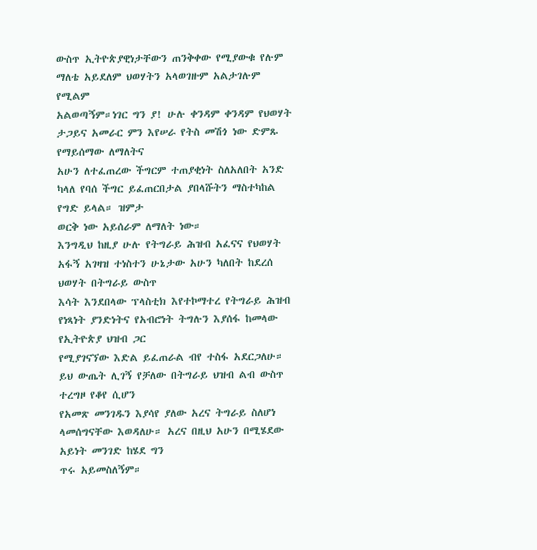ውስጥ ኢትዮጵያዊነታቸውን ጠንቅቀው የሚያውቁ የሉም ማለቴ አይደለም ህወሃትን አላወገዙም አልታገሉም የሚልም
አልወጣኝም።ነገር ግን ያ! ሁሉ ቀንዳም ቀንዳም የህወሃት ታጋይና አመራር ምን እየሠራ የትስ መሽጎ ነው ድምጹ የማይሰማው ለማለትና
አሁን ለተፈጠረው ችግርም ተጠያቂነት ስለአለበት አንድ ካላለ የባሰ ችግር ይፈጠርበታል ያበላሹትን ማስተካከል የግድ ይላል። ዝምታ
ወርቅ ነው አይሰራም ለማለት ነው።
እንግዲህ ከዚያ ሁሉ የትግራይ ሕዝብ አፈናና የህወሃት አፋኝ አገዛዝ ተነስተን ሁኔታው አሁን ካለበት ከደረሰ ህወሃት በትግራይ ውስጥ
እሳት እንደበላው ፕላስቲክ እየተኮማተረ የትግራይ ሕዝብ የነጻነት ያንድነትና የአብሮነት ትግሉን እያሰፋ ከመላው የኢትዮጵያ ህዝብ ጋር
የሚያገናኘው እድል ይፈጠራል ብየ ተስፋ አደርጋለሁ። ይህ ውጤት ሊገኝ የቻለው በትግራይ ህዝብ ልብ ውስጥ ተረግዞ የቆየ ሲሆን
የአመጽ መንገዱን እያሳየ ያለው አረና ትግራይ ስለሆነ ላመሰግናቸው እወዳለሁ። አረና በዚህ አሁን በሚሄደው አይነት መንገድ ከሄደ ግን
ጥሩ አይመስለኝም።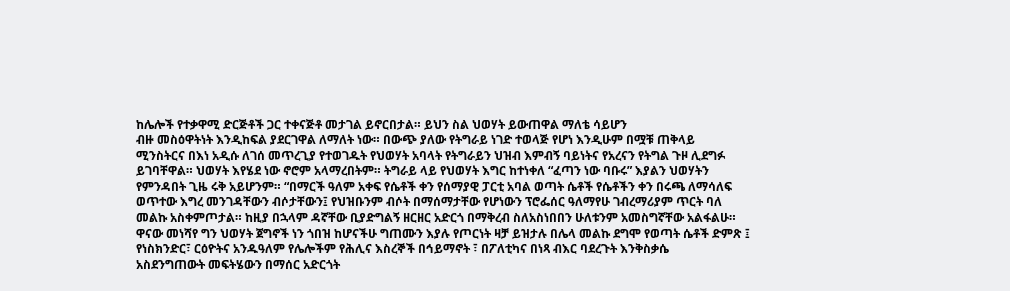ከሌሎች የተቃዋሚ ድርጅቶች ጋር ተቀናጅቶ መታገል ይኖርበታል። ይህን ስል ህወሃት ይውጠዋል ማለቴ ሳይሆን
ብዙ መስዕዋትነት እንዲከፍል ያደርገዋል ለማለት ነው። በውጭ ያለው የትግራይ ነገድ ተወላጅ የሆነ እንዲሁም በሟቹ ጠቅላይ
ሚንስትርና በእነ አዲሱ ለገሰ መጥረጊያ የተወገዱት የህወሃት አባላት የትግራይን ህዝብ እምብኝ ባይነትና የአረናን የትግል ጉዞ ሊደግፉ
ይገባቸዋል። ህወሃት እየሄደ ነው ኖሮም አላማረበትም። ትግራይ ላይ የህወሃት እግር ከተነቀለ “ፈጣን ነው ባቡሩ” እያልን ህወሃትን
የምንዳበት ጊዜ ሩቅ አይሆንም። “በማርች ዓለም አቀፍ የሴቶች ቀን የሰማያዊ ፓርቲ አባል ወጣት ሴቶች የሴቶችን ቀን በሩጫ ለማሳለፍ
ወጥተው እግረ መንገዳቸውን ብሶታቸውን፤ የህዝቡንም ብሶት በማሰማታቸው የሆነውን ፕሮፌሰር ዓለማየሁ ገብረማሪያም ጥርት ባለ
መልኩ አስቀምጦታል። ከዚያ በኋላም ዳኛቸው ቢያድግልኝ ዘርዘር አድርጎ በማቅረብ ስለአስነበበን ሁለቱንም አመስግኛቸው አልፋልሁ።
ዋናው መነሻየ ግን ህወሃት ጀግኖች ነን ጎበዝ ከሆናችሁ ግጠሙን እያሉ የጦርነት ዛቻ ይዝታሉ በሌላ መልኩ ደግሞ የወጣት ሴቶች ድምጽ ፤
የነስክንድር፣ ርዕዮትና አንዱዓለም የሌሎችም የሕሊና እስረኞች በኅይማኖት ፣ በፖለቲካና በነጻ ብእር ባደረጉት እንቅስቃሴ
አስደንግጠውት መፍትሄውን በማሰር አድርጎት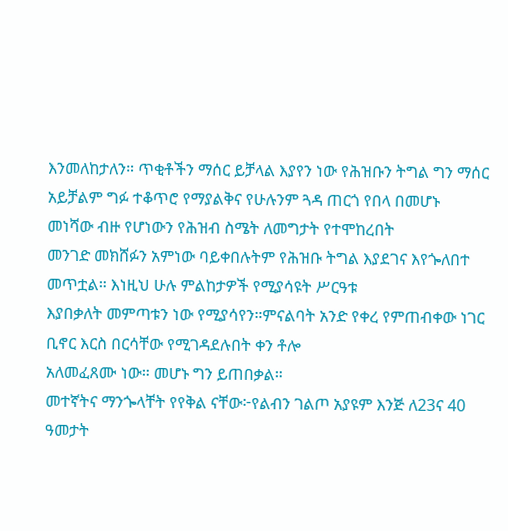እንመለከታለን። ጥቂቶችን ማሰር ይቻላል እያየን ነው የሕዝቡን ትግል ግን ማሰር
አይቻልም ግፉ ተቆጥሮ የማያልቅና የሁሉንም ጓዳ ጠርጎ የበላ በመሆኑ መነሻው ብዙ የሆነውን የሕዝብ ስሜት ለመግታት የተሞከረበት
መንገድ መክሸፉን አምነው ባይቀበሉትም የሕዝቡ ትግል እያደገና እየጐለበተ መጥቷል። እነዚህ ሁሉ ምልከታዎች የሚያሳዩት ሥርዓቱ
እያበቃለት መምጣቱን ነው የሚያሳየን።ምናልባት አንድ የቀረ የምጠብቀው ነገር ቢኖር እርስ በርሳቸው የሚገዳደሉበት ቀን ቶሎ
አለመፈጸሙ ነው። መሆኑ ግን ይጠበቃል።
መተኛትና ማንጐላቸት የየቅል ናቸው፦የልብን ገልጦ አያዩም እንጅ ለ23ና 40 ዓመታት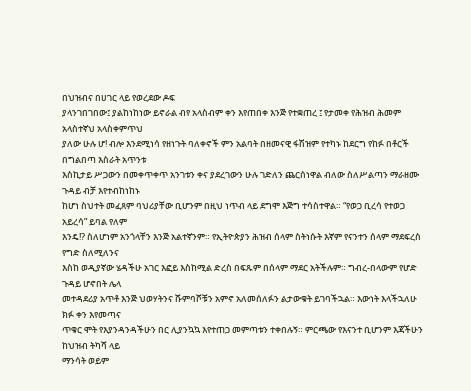በህዝብና በሀገር ላይ የወረደው ዶፍ
ያላንገበገበው፤ ያልከነከነው ይኖራል ብየ አላስብም ቀን እየጠበቀ እንጅ የተቋጠረ ፤ የታመቀ የሕዝብ ሕመም አላስተኛህ አላስቀምጥህ
ያለው ሁሉ ሆ! ብሎ እንደሚነሳ የዘነጉት ባለቀኖች ምን አልባት በዘመናዊ ፋሽዝም የተካኑ ከደርግ የከፉ በቶርች በግልበጣ እስራት አጥንቱ
እስኪታይ ሥጋውን በመቀጥቀጥ አንገቱን ቀና ያደረገውን ሁሉ ገድለን ጨርሰነዋል ብለው ስለሥልጣን ማራዘሙ ጉዳይ ብቻ እየተብከነከኑ
ከሆነ ስህተት መፈጸም ባህሪያቸው ቢሆንም በዚህ ነጥብ ላይ ደግሞ እጅግ ተሳስተዋል። “የወጋ ቢረሳ የተወጋ አይረሳ” ይባል የለም
እንዴ!? ስለሆነም አንጎላቸን እንጅ አልተኛንም። የኢትዮጵያን ሕዝብ ሰላም ስትነሱት እኛም የናንተን ሰላም ማደፍረስ የግድ ስለሚለንና
እስከ ወዲያኛው ሄዳችሁ አገር እፎይ እስከሚል ድረስ በፍጹም በሰላም ማደር አትችሉም። ግብረ-በላውም የሆድ ጉዳይ ሆኖበት ሌላ
መተዳደሪያ አጥቶ እንጅ ህወሃትንና ሹምባሾቹን አምኖ አለመሰለፉን ልታውቁት ይገባችኋል። እውነት እላችኋለሁ ክፉ ቀን እየመጣና
ጥቁር ሞት የእያንዳንዳችሁን በር ሊያንኳኳ እየተጠጋ መምጣቱን ተቀበሉኝ። ምርጫው የእናንተ ቢሆንም እጃችሁን ከህዝብ ትካሻ ላይ
ማንሳት ወይም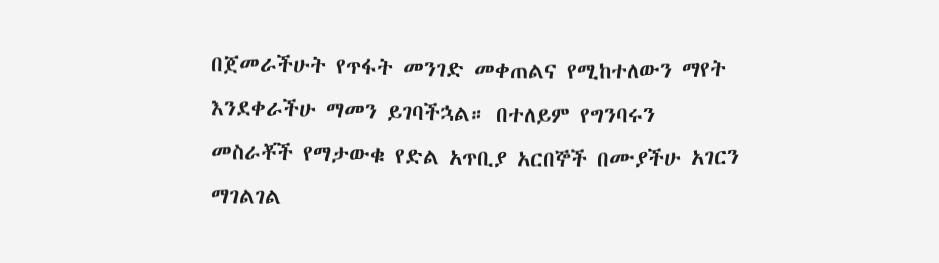በጀመራችሁት የጥፋት መንገድ መቀጠልና የሚከተለውን ማየት እንደቀራችሁ ማመን ይገባችኋል። በተለይም የግንባሩን
መስራቾች የማታውቁ የድል አጥቢያ አርበኞች በሙያችሁ አገርን ማገልገል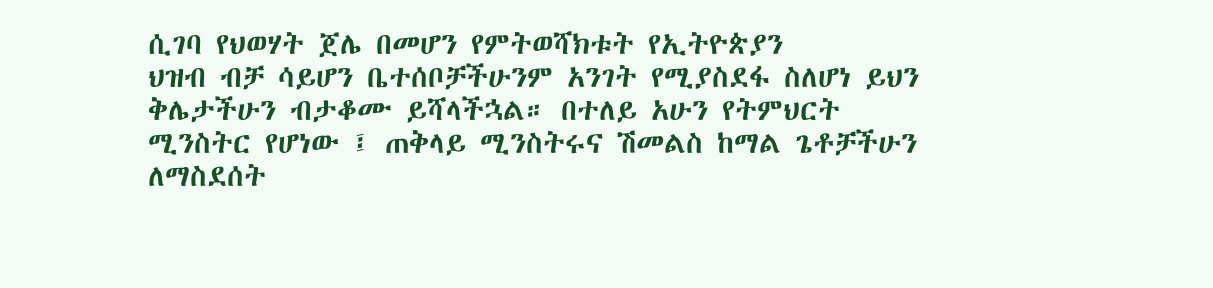ሲገባ የህወሃት ጀሌ በመሆን የምትወሻክቱት የኢትዮጵያን
ህዝብ ብቻ ሳይሆን ቤተሰቦቻችሁንም አንገት የሚያስደፋ ስለሆነ ይህን ቅሌታችሁን ብታቆሙ ይሻላችኋል። በተለይ አሁን የትምህርት
ሚንስትር የሆነው ፤ ጠቅላይ ሚንስትሩና ሽመልስ ከማል ጌቶቻችሁን ለማስደሰት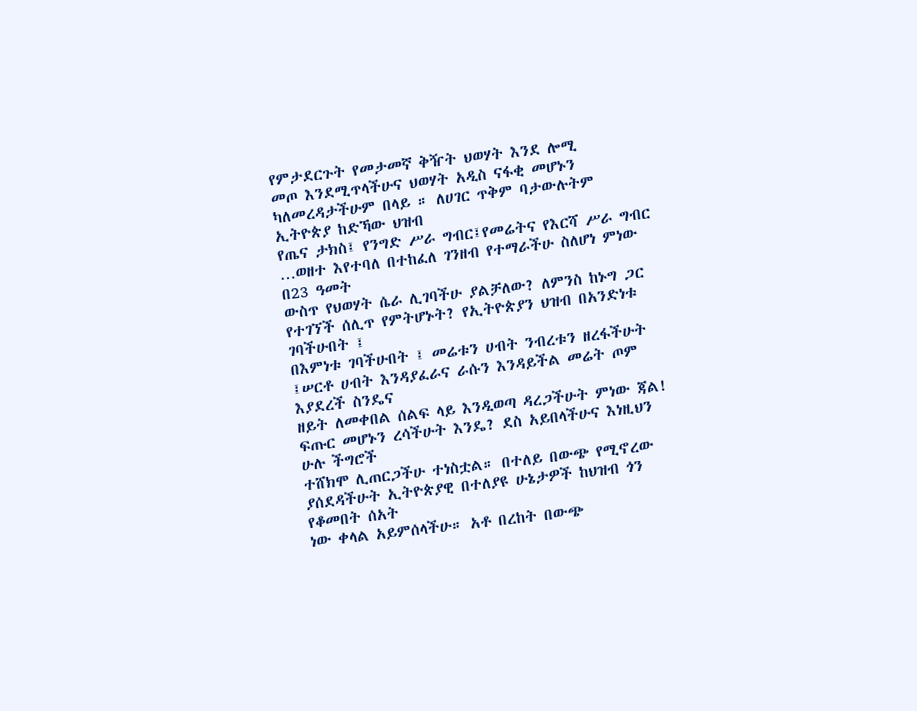የምታደርጉት የመታመኛ ቅዥት ህወሃት እንደ ሎሚ
መጦ እንደሚጥላችሁና ህወሃት አዲስ ናፋቂ መሆኑን ካለመረዳታችሁም በላይ ። ለሀገር ጥቅም ባታውሉትም ኢትዮጵያ ከድኻው ህዝብ
የጤና ታክስ፤ የንግድ ሥራ ግብር፤የመሬትና የእርሻ ሥራ ግብር …ወዘተ እየተባለ በተከፈለ ገንዘብ የተማራችሁ ስለሆነ ምነው በ23 ዓመት
ውስጥ የህወሃት ሴራ ሊገባችሁ ያልቻለው? ለምንስ ከኑግ ጋር የተገኘች ሰሊጥ የምትሆኑት? የኢትዮጵያን ህዝብ በአንድነቱ ገባችሁበት ፤
በእምነቱ ገባችሁበት ፤ መሬቱን ሀብት ንብረቱን ዘረፋችሁት ፤ሠርቶ ሀብት እንዳያፈራና ራሱን እንዳይችል መሬት ጦም እያደረች ስንዴና
ዘይት ለመቀበል ሰልፍ ላይ እንዲወጣ ዳረጋችሁት ምነው ጃል! ፍጡር መሆኑን ረሳችሁት እንዴ? ደስ አይበላችሁና እነዚህን ሁሉ ችግሮች
ተሸክሞ ሊጠርጋችሁ ተነስቷል። በተለይ በውጭ የሚኖረው ያሰደዳችሁት ኢትዮጵያዊ በተለያዩ ሁኔታዎች ከህዝብ ጎን የቆመበት ሰአት
ነው ቀላል አይምሰላችሁ። አቶ በረከት በውጭ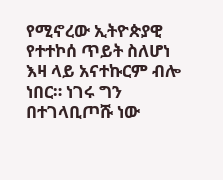የሚኖረው ኢትዮጵያዊ የተተኮሰ ጥይት ስለሆነ እዛ ላይ አናተኩርም ብሎ ነበር። ነገሩ ግን
በተገላቢጦሹ ነው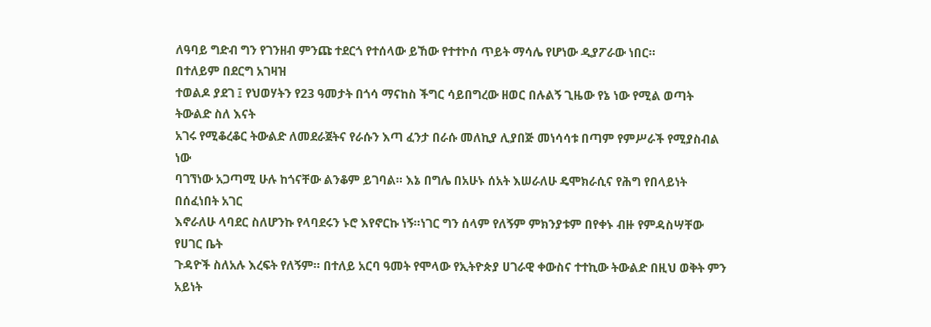ለዓባይ ግድብ ግን የገንዘብ ምንጩ ተደርጎ የተሰላው ይኸው የተተኮሰ ጥይት ማሳሌ የሆነው ዲያፖራው ነበር።
በተለይም በደርግ አገዛዝ
ተወልዶ ያደገ ፤ የህወሃትን የ23 ዓመታት በጎሳ ማናከስ ችግር ሳይበግረው ዘወር በሉልኝ ጊዜው የኔ ነው የሚል ወጣት ትውልድ ስለ እናት
አገሩ የሚቆረቆር ትውልድ ለመደራጀትና የራሱን እጣ ፈንታ በራሱ መለኪያ ሊያበጅ መነሳሳቱ በጣም የምሥራች የሚያስብል ነው
ባገኘነው አጋጣሚ ሁሉ ከጎናቸው ልንቆም ይገባል። እኔ በግሌ በአሁኑ ሰአት እሠራለሁ ዴሞክራሲና የሕግ የበላይነት በሰፈነበት አገር
እኖራለሁ ላባደር ስለሆንኩ የላባደሩን ኑሮ እየኖርኩ ነኝ።ነገር ግን ሰላም የለኝም ምክንያቱም በየቀኑ ብዙ የምዳስሣቸው የሀገር ቤት
ጉዳዮች ስለአሉ እረፍት የለኝም። በተለይ አርባ ዓመት የሞላው የኢትዮጵያ ሀገራዊ ቀውስና ተተኪው ትውልድ በዚህ ወቅት ምን አይነት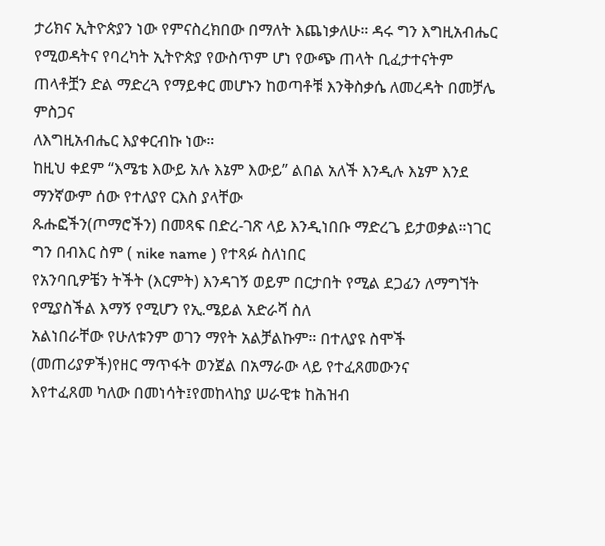ታሪክና ኢትዮጵያን ነው የምናስረክበው በማለት እጨነቃለሁ። ዳሩ ግን እግዚአብሔር የሚወዳትና የባረካት ኢትዮጵያ የውስጥም ሆነ የውጭ ጠላት ቢፈታተናትም ጠላቶቿን ድል ማድረጓ የማይቀር መሆኑን ከወጣቶቹ እንቅስቃሴ ለመረዳት በመቻሌ ምስጋና
ለእግዚአብሔር እያቀርብኩ ነው።
ከዚህ ቀደም “እሜቴ እውይ አሉ እኔም እውይ” ልበል አለች እንዲሉ እኔም እንደ ማንኛውም ሰው የተለያየ ርእስ ያላቸው
ጹሑፎችን(ጦማሮችን) በመጻፍ በድረ-ገጽ ላይ እንዲነበቡ ማድረጌ ይታወቃል።ነገር ግን በብእር ስም ( nike name ) የተጻፉ ስለነበር
የአንባቢዎቼን ትችት (እርምት) እንዳገኝ ወይም በርታበት የሚል ደጋፊን ለማግኘት የሚያስችል እማኝ የሚሆን የኢ.ሜይል አድራሻ ስለ
አልነበራቸው የሁለቱንም ወገን ማየት አልቻልኩም። በተለያዩ ስሞች (መጠሪያዎች)የዘር ማጥፋት ወንጀል በአማራው ላይ የተፈጸመውንና
እየተፈጸመ ካለው በመነሳት፤የመከላከያ ሠራዊቱ ከሕዝብ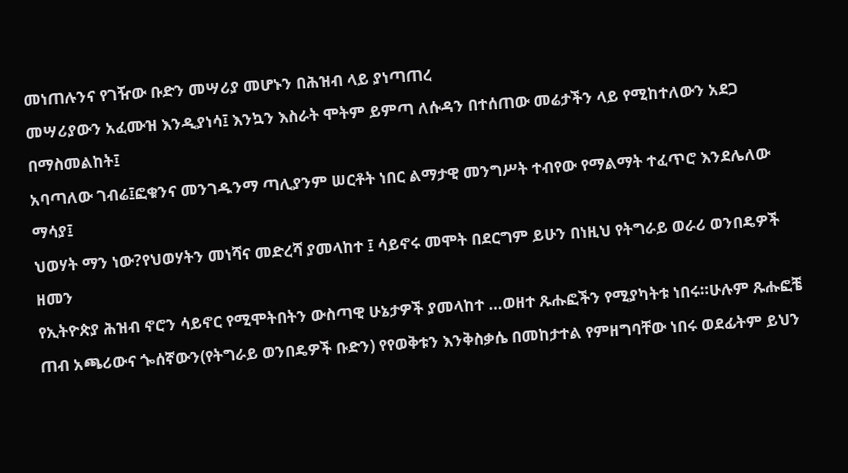መነጠሉንና የገዥው ቡድን መሣሪያ መሆኑን በሕዝብ ላይ ያነጣጠረ
መሣሪያውን አፈሙዝ እንዲያነሳ፤ እንኳን እስራት ሞትም ይምጣ ለሱዳን በተሰጠው መሬታችን ላይ የሚከተለውን አደጋ በማስመልከት፤
አባጣለው ገብሬ፤ፎቁንና መንገዱንማ ጣሊያንም ሠርቶት ነበር ልማታዊ መንግሥት ተብየው የማልማት ተፈጥሮ እንደሌለው ማሳያ፤
ህወሃት ማን ነው?የህወሃትን መነሻና መድረሻ ያመላከተ ፤ ሳይኖሩ መሞት በደርግም ይሁን በነዚህ የትግራይ ወራሪ ወንበዴዎች ዘመን
የኢትዮጵያ ሕዝብ ኖሮን ሳይኖር የሚሞትበትን ውስጣዊ ሁኔታዎች ያመላከተ …ወዘተ ጹሑፎችን የሚያካትቱ ነበሩ።ሁሉም ጹሑፎቼ
ጠብ አጫሪውና ጐሰኛውን(የትግራይ ወንበዴዎች ቡድን) የየወቅቱን እንቅስቃሴ በመከታተል የምዘግባቸው ነበሩ ወደፊትም ይህን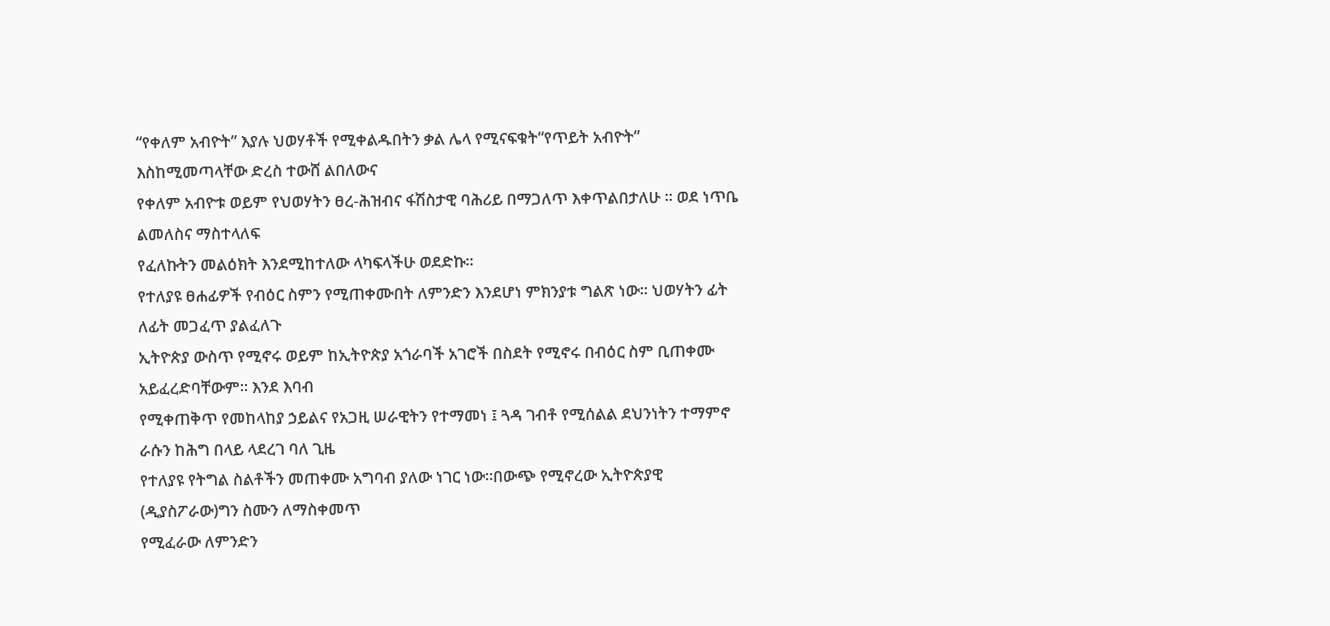“የቀለም አብዮት” እያሉ ህወሃቶች የሚቀልዱበትን ቃል ሌላ የሚናፍቁት“የጥይት አብዮት” እስከሚመጣላቸው ድረስ ተውሸ ልበለውና
የቀለም አብዮቱ ወይም የህወሃትን ፀረ-ሕዝብና ፋሽስታዊ ባሕሪይ በማጋለጥ እቀጥልበታለሁ ። ወደ ነጥቤ ልመለስና ማስተላለፍ
የፈለኩትን መልዕክት እንደሚከተለው ላካፍላችሁ ወደድኩ።
የተለያዩ ፀሐፊዎች የብዕር ስምን የሚጠቀሙበት ለምንድን እንደሆነ ምክንያቱ ግልጽ ነው። ህወሃትን ፊት ለፊት መጋፈጥ ያልፈለጉ
ኢትዮጵያ ውስጥ የሚኖሩ ወይም ከኢትዮጵያ አጎራባች አገሮች በስደት የሚኖሩ በብዕር ስም ቢጠቀሙ አይፈረድባቸውም። እንደ እባብ
የሚቀጠቅጥ የመከላከያ ኃይልና የአጋዚ ሠራዊትን የተማመነ ፤ ጓዳ ገብቶ የሚሰልል ደህንነትን ተማምኖ ራሱን ከሕግ በላይ ላደረገ ባለ ጊዜ
የተለያዩ የትግል ስልቶችን መጠቀሙ አግባብ ያለው ነገር ነው።በውጭ የሚኖረው ኢትዮጵያዊ (ዲያስፖራው)ግን ስሙን ለማስቀመጥ
የሚፈራው ለምንድን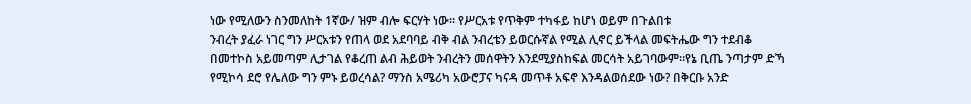ነው የሚለውን ስንመለከት 1ኛው/ ዝም ብሎ ፍርሃት ነው። የሥርአቱ የጥቅም ተካፋይ ከሆነ ወይም በጉልበቱ
ንብረት ያፈራ ነገር ግን ሥርአቱን የጠላ ወደ አደባባይ ብቅ ብል ንብረቴን ይወርሱኛል የሚል ሊኖር ይችላል መፍትሔው ግን ተደብቆ
በመተኮስ አይመጣም ሊታገል የቆረጠ ልብ ሕይወት ንብረትን መሰዋትን እንደሚያስከፍል መርሳት አይገባውም።የኔ ቢጤ ንጣታም ድኻ
የሚኮሳ ደሮ የሌለው ግን ምኑ ይወረሳል? ማንስ አሜሪካ አውሮፓና ካናዳ መጥቶ አፍኖ እንዳልወሰደው ነው? በቅርቡ አንድ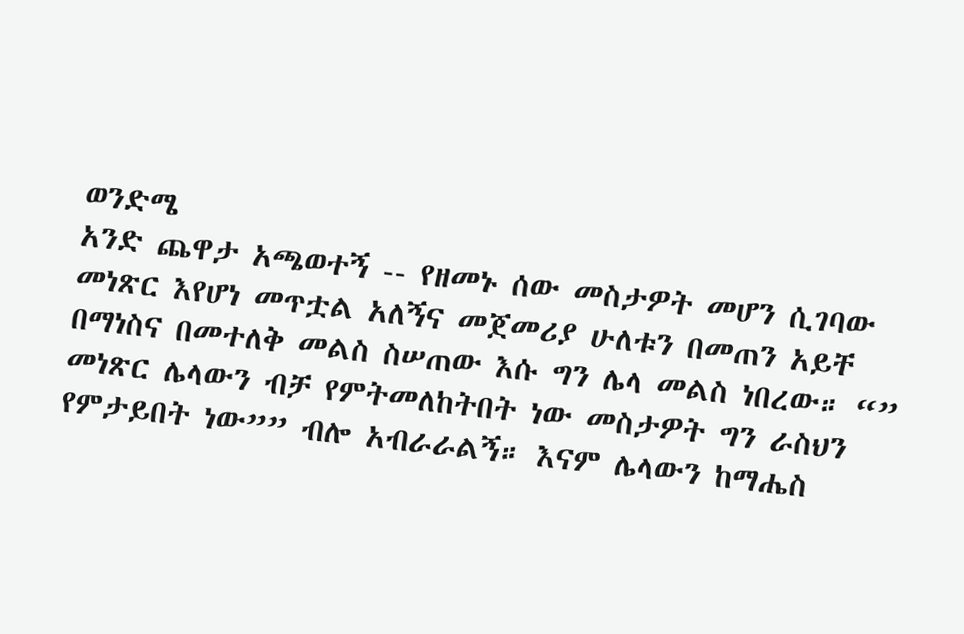ወንድሜ
አንድ ጨዋታ አጫወተኝ -- የዘመኑ ሰው መስታዎት መሆን ሲገባው መነጽር እየሆነ መጥቷል አለኝና መጀመሪያ ሁለቱን በመጠን አይቸ
በማነስና በመተለቅ መልስ ስሠጠው እሱ ግን ሌላ መልስ ነበረው። “” መነጽር ሌላውን ብቻ የምትመለከትበት ነው መስታዎት ግን ራስህን
የምታይበት ነው”” ብሎ አብራራልኝ። እናም ሌላውን ከማሔስ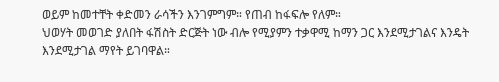ወይም ከመተቸት ቀድመን ራሳችን እንገምግም። የጠብ ከፋፍሎ የለም።
ህወሃት መወገድ ያለበት ፋሽስት ድርጅት ነው ብሎ የሚያምን ተቃዋሚ ከማን ጋር እንደሚታገልና እንዴት እንደሚታገል ማየት ይገባዋል።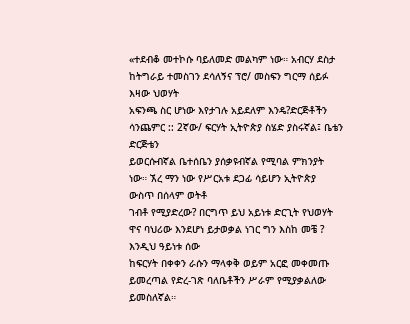«ተደብቆ መተኮሱ ባይለመድ መልካም ነው። አብርሃ ደስታ ከትግራይ ተመስገን ደሳለኝና ፕሮ/ መስፍን ግርማ ሰይፉ እዛው ህወሃት
አፍንጫ ስር ሆነው እየታገሉ አይደለም እንዴ?ድርጅቶችን ሳንጨምር :: 2ኛው/ ፍርሃት ኢትዮጵያ ስሄድ ያስሩኛል፤ ቤቴን ድርጅቴን
ይወርሱብኛል ቤተሰቤን ያሰቃዩብኛል የሚባል ምክንያት ነው። ኧረ ማን ነው የሥርአቱ ደጋፊ ሳይሆን ኢትዮጵያ ውስጥ በሰላም ወትቶ
ገብቶ የሚያድረው? በርግጥ ይህ አይነቱ ድርጊት የህወሃት ዋና ባህሪው እንደሆነ ይታወቃል ነገር ግን እስከ መቼ ? እንዲህ ዓይነቱ ሰው
ከፍርሃት በቀቀን ራሱን ማላቀቅ ወይም አርፎ መቀመጡ ይመረጣል የድረ-ገጽ ባለቤቶችን ሥራም የሚያቃልለው ይመስለኛል።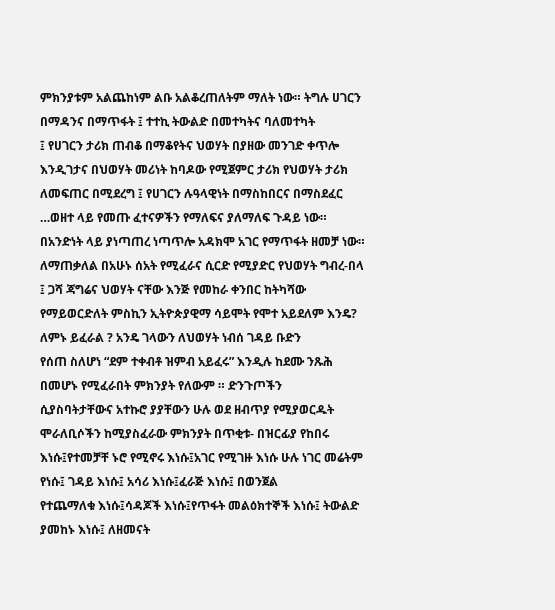ምክንያቱም አልጨከነም ልቡ አልቆረጠለትም ማለት ነው። ትግሉ ሀገርን በማዳንና በማጥፋት ፤ ተተኪ ትውልድ በመተካትና ባለመተካት
፤ የሀገርን ታሪክ ጠብቆ በማቆየትና ህወሃት በያዘው መንገድ ቀጥሎ እንዲገታና በህወሃት መሪነት ከባዶው የሚጀምር ታሪክ የህወሃት ታሪክ
ለመፍጠር በሚደረግ ፤ የሀገርን ሉዓላዊነት በማስከበርና በማስደፈር …ወዘተ ላይ የመጡ ፈተናዎችን የማለፍና ያለማለፍ ጉዳይ ነው።
በአንድነት ላይ ያነጣጠረ ነጣጥሎ አዳክሞ አገር የማጥፋት ዘመቻ ነው።
ለማጠቃለል በአሁኑ ሰአት የሚፈራና ሲርድ የሚያድር የህወሃት ግብረ-በላ ፤ ጋሻ ጃግሬና ህወሃት ናቸው እንጅ የመከራ ቀንበር ከትካሻው
የማይወርድለት ምስኪን ኢትዮጵያዊማ ሳይሞት የሞተ አይደለም እንዴ? ለምኑ ይፈራል ? አንዴ ገላውን ለህወሃት ነብሰ ገዳይ ቡድን
የሰጠ ስለሆነ “ደም ተቀብቶ ዝምብ አይፈሩ” እንዲሉ ከደሙ ንጹሕ በመሆኑ የሚፈራበት ምክንያት የለውም ። ድንጉጦችን
ሲያስባትታቸውና አተኩሮ ያያቸውን ሁሉ ወደ ዘብጥያ የሚያወርዱት ሞራለቢሶችን ከሚያስፈራው ምክንያት በጥቂቱ- በዝርፊያ የከበሩ
እነሱ፤የተመቻቸ ኑሮ የሚኖሩ እነሱ፤አገር የሚገዙ እነሱ ሁሉ ነገር መሬትም የነሱ፤ ገዳይ እነሱ፤ አሳሪ እነሱ፤ፈራጅ እነሱ፤ በወንጀል
የተጨማለቁ እነሱ፤ሳዳጆች እነሱ፤የጥፋት መልዕክተኞች እነሱ፤ ትውልድ ያመከኑ እነሱ፤ ለዘመናት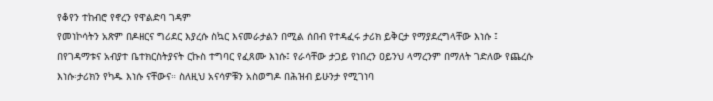የቆየን ተከብሮ የኖረን የዋልድባ ገዳም
የመነኮሳትን አጽም በዶዘርና ግሪደር እያረሱ ስኳር እናመራታልን በሚል ሰበብ የተዳፈሩ ታሪክ ይቅርታ የማያደረግላቸው እነሱ ፤
በየገዳማቱና አብያተ ቤተክርስትያናት ርኩስ ተግባር የፈጸሙ እነሱ፤ የራሳቸው ታጋይ የነበረን ዐይንህ ላማረንም በማለት ገድለው የጨረሱ
እነሱ፡ታሪክን የካዱ እነሱ ናቸውና። ስለዚህ አናሳዎቹን አስወግዶ በሕዝብ ይሁንታ የሚገነባ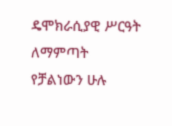ዴሞክራሲያዊ ሥርዓት ለማምጣት
የቻልነውን ሁሉ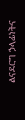ልናደርግ ኃላፊነትና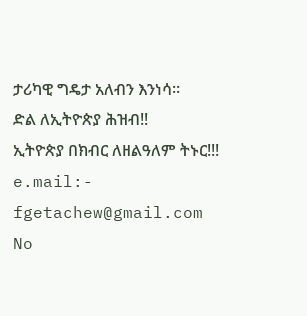ታሪካዊ ግዴታ አለብን እንነሳ።
ድል ለኢትዮጵያ ሕዝብ!!
ኢትዮጵያ በክብር ለዘልዓለም ትኑር!!!
e.mail:- fgetachew@gmail.com
No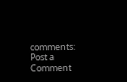comments:
Post a Comment